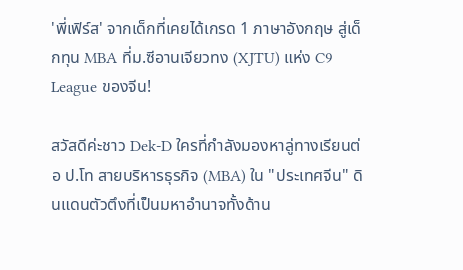'พี่เฟิร์ส' จากเด็กที่เคยได้เกรด 1 ภาษาอังกฤษ สู่เด็กทุน MBA ที่ม.ซีอานเจียวทง (XJTU) แห่ง C9 League ของจีน!

สวัสดีค่ะชาว Dek-D ใครที่กำลังมองหาลู่ทางเรียนต่อ ป.โท สายบริหารธุรกิจ (MBA) ใน "ประเทศจีน" ดินแดนตัวตึงที่เป็นมหาอำนาจทั้งด้าน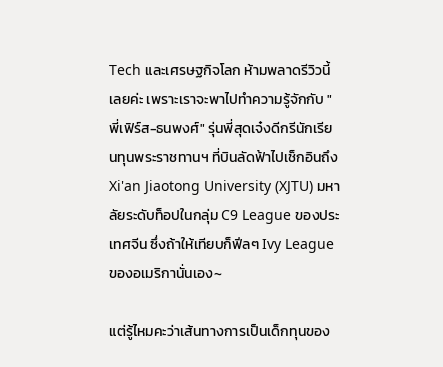Tech และเศรษฐกิจโลก ห้ามพลาดรีวิวนี้เลยค่ะ เพราะเราจะพาไปทำความรู้จักกับ "พี่เฟิร์ส-ธนพงศ์" รุ่นพี่สุดเจ๋งดีกรีนักเรียนทุนพระราชทานฯ ที่บินลัดฟ้าไปเช็กอินถึง  Xi'an Jiaotong University (XJTU) มหาลัยระดับท็อปในกลุ่ม C9 League ของประเทศจีน ซึ่งถ้าให้เทียบก็ฟีลๆ Ivy League ของอเมริกานั่นเอง~

แต่รู้ไหมคะว่าเส้นทางการเป็นเด็กทุนของ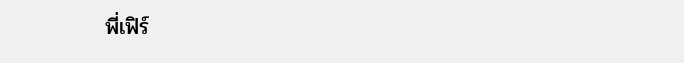พี่เฟิร์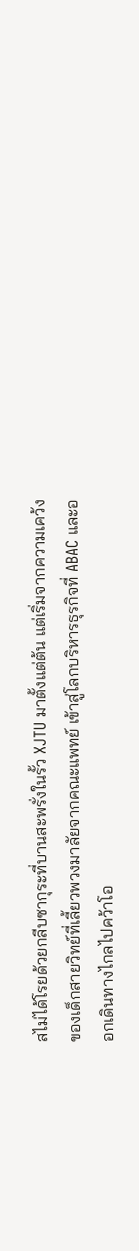สไม่ได้โรยด้วยกลีบซากุระที่บานสะพรั่งในรั้ว XJTU มาตั้งแต่ต้น แต่เริ่มจากความเคว้งของเด็กสายวิทย์ที่เลี้ยวพวงมาลัยจากคณะแพทย์ เข้าสู่โลกบริหารธุรกิจที่ ABAC และออกเดินทางไกลไปคว้าโอ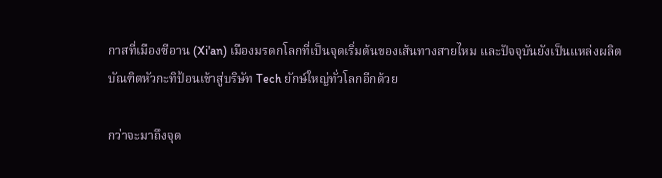กาสที่เมืองซีอาน (Xi'an) เมืองมรดกโลกที่เป็นจุดเริ่มต้นของเส้นทางสายไหม และปัจจุบันยังเป็นแหล่งผลิตบัณฑิตหัวกะทิป้อนเข้าสู่บริษัท Tech ยักษ์ใหญ่ทั่วโลกอีกด้วย

กว่าจะมาถึงจุด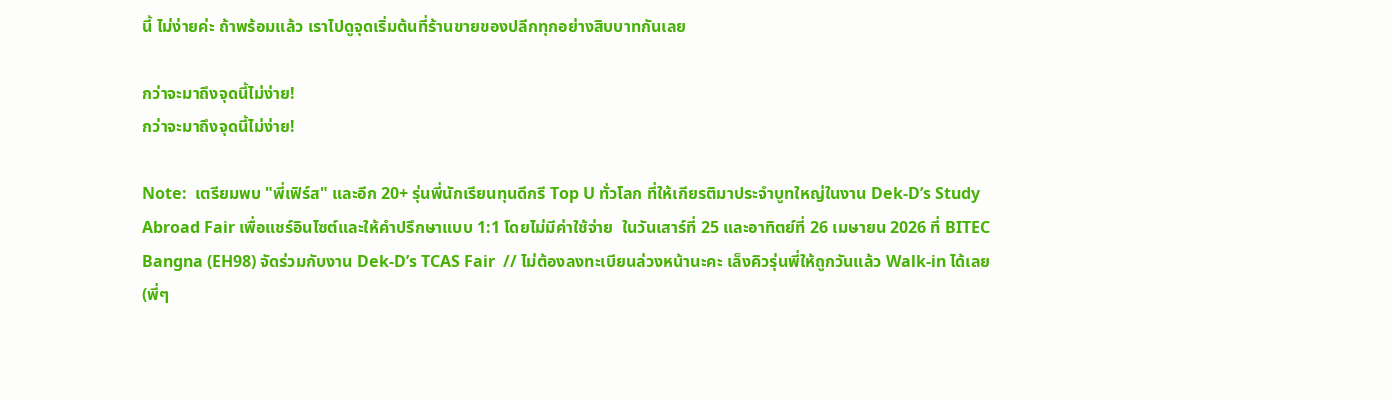นี้ ไม่ง่ายค่ะ ถ้าพร้อมแล้ว เราไปดูจุดเริ่มต้นที่ร้านขายของปลีกทุกอย่างสิบบาทกันเลย

กว่าจะมาถึงจุดนี้ไม่ง่าย!
กว่าจะมาถึงจุดนี้ไม่ง่าย!

Note:  เตรียมพบ "พี่เฟิร์ส" และอีก 20+ รุ่นพี่นักเรียนทุนดีกรี Top U ทั่วโลก ที่ให้เกียรติมาประจำบูทใหญ่ในงาน Dek-D’s Study Abroad Fair เพื่อแชร์อินไซต์และให้คำปรึกษาแบบ 1:1 โดยไม่มีค่าใช้จ่าย  ในวันเสาร์ที่ 25 และอาทิตย์ที่ 26 เมษายน 2026 ที่ BITEC Bangna (EH98) จัดร่วมกับงาน Dek-D’s TCAS Fair  // ไม่ต้องลงทะเบียนล่วงหน้านะคะ เล็งคิวรุ่นพี่ให้ถูกวันแล้ว Walk-in ได้เลย (พี่ๆ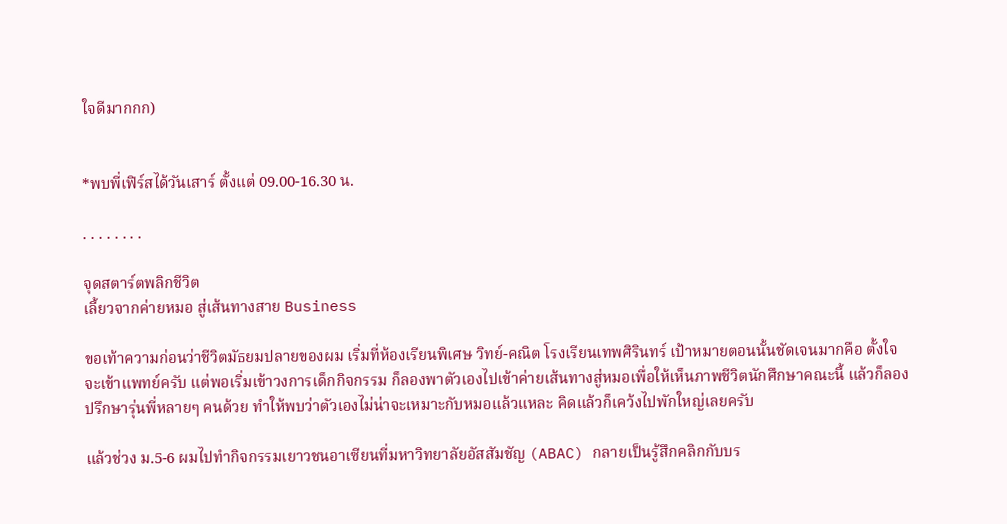ใจดีมากกก)


*พบพี่เฟิร์สได้วันเสาร์ ตั้งแต่ 09.00-16.30 น.

. . . . . . . .

จุดสตาร์ตพลิกชีวิต
เลี้ยวจากค่ายหมอ สู่เส้นทางสาย Business

ขอเท้าความก่อนว่าชีวิตมัธยมปลายของผม เริ่มที่ห้องเรียนพิเศษ วิทย์-คณิต โรงเรียนเทพศิรินทร์ เป้าหมายตอนนั้นชัดเจนมากคือ ตั้งใจจะเข้าแพทย์ครับ แต่พอเริ่มเข้าวงการเด็กกิจกรรม ก็ลองพาตัวเองไปเข้าค่ายเส้นทางสู่หมอเพื่อให้เห็นภาพชีวิตนักศึกษาคณะนี้ แล้วก็ลองปรึกษารุ่นพี่หลายๆ คนด้วย ทำให้พบว่าตัวเองไม่น่าจะเหมาะกับหมอแล้วแหละ คิดแล้วก็เคว้งไปพักใหญ่เลยครับ

แล้วช่วง ม.5-6 ผมไปทำกิจกรรมเยาวชนอาเซียนที่มหาวิทยาลัยอัสสัมชัญ (ABAC) กลายเป็นรู้สึกคลิกกับบร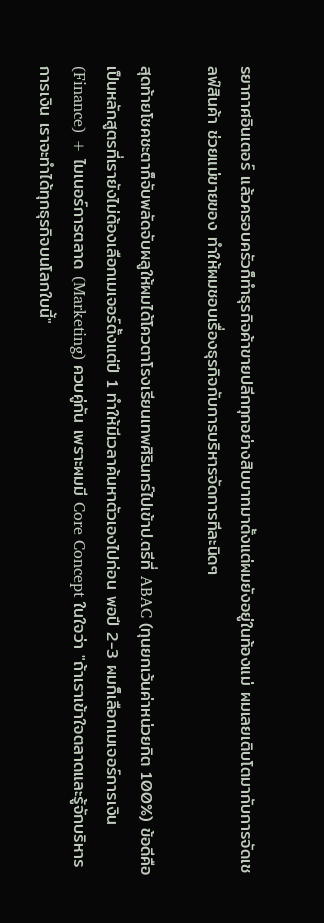รยากาศอินเตอร์ แล้วครอบครัวก็ทำธุรกิจค้าขายปลีกทุกอย่างสิบบาทมาตั้งแต่ผมยังอยู่ในท้องแม่ ผมเลยเติบโตมากับการจัดเชลฟ์สินค้า ช่วยแม่ขายของ ทำให้ผมชอบเรื่องธุรกิจกับการบริหารจัดการทีละนิดๆ

สุดท้ายโชคชะตาก็จับพลัดจับผลูให้ผมได้โควตาโรงเรียนเทพศิรินทร์ไปเข้าป.ตรีที่ ABAC (ทุนยกเว้นค่าหน่วยกิต 100%) ข้อดีคือเป็นหลักสูตรที่เรายังไม่ต้องเลือกเมเจอร์ตั้งแต่ปี 1 ทำให้มีเวลาค้นหาตัวเองไปก่อน พอปี 2-3 ผมก็เลือกเมเจอร์การเงิน (Finance) + ไมเนอร์การตลาด (Marketing) ควบคู่กัน เพราะผมมี Core Concept ในใจว่า "ถ้าเราเข้าใจตลาดและรู้จักบริหารการเงิน เราจะทำได้ทุกธุรกิจบนโลกใบนี้"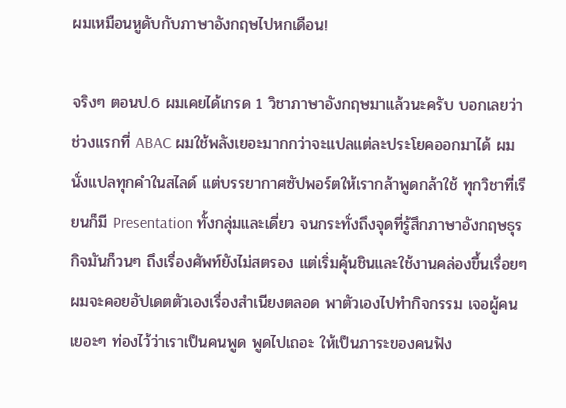ผมเหมือนหูดับกับภาษาอังกฤษไปหกเดือน!

จริงๆ ตอนป.6 ผมเคยได้เกรด 1 วิชาภาษาอังกฤษมาแล้วนะครับ บอกเลยว่าช่วงแรกที่ ABAC ผมใช้พลังเยอะมากกว่าจะแปลแต่ละประโยคออกมาได้ ผมนั่งแปลทุกคำในสไลด์ แต่บรรยากาศซัปพอร์ตให้เรากล้าพูดกล้าใช้ ทุกวิชาที่เรียนก็มี Presentation ทั้งกลุ่มและเดี่ยว จนกระทั่งถึงจุดที่รู้สึกภาษาอังกฤษธุรกิจมันก็วนๆ ถึงเรื่องศัพท์ยังไม่สตรอง แต่เริ่มคุ้นชินและใช้งานคล่องขึ้นเรื่อยๆ ผมจะคอยอัปเดตตัวเองเรื่องสำเนียงตลอด พาตัวเองไปทำกิจกรรม เจอผู้คนเยอะๆ ท่องไว้ว่าเราเป็นคนพูด พูดไปเถอะ ให้เป็นภาระของคนฟัง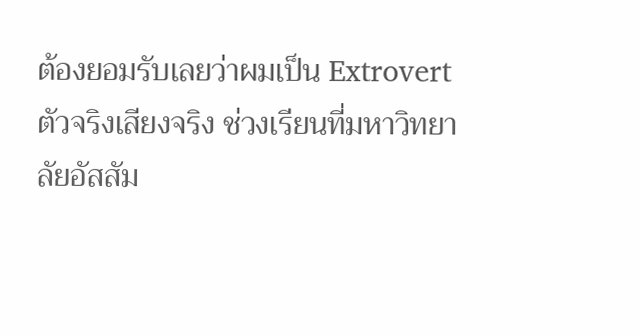ต้องยอมรับเลยว่าผมเป็น Extrovert ตัวจริงเสียงจริง ช่วงเรียนที่มหาวิทยาลัยอัสสัม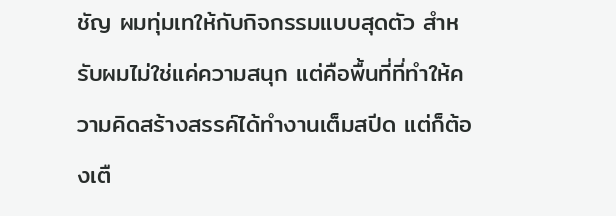ชัญ ผมทุ่มเทให้กับกิจกรรมแบบสุดตัว สำหรับผมไม่ใช่แค่ความสนุก แต่คือพื้นที่ที่ทำให้ความคิดสร้างสรรค์ได้ทำงานเต็มสปีด แต่ก็ต้องเตื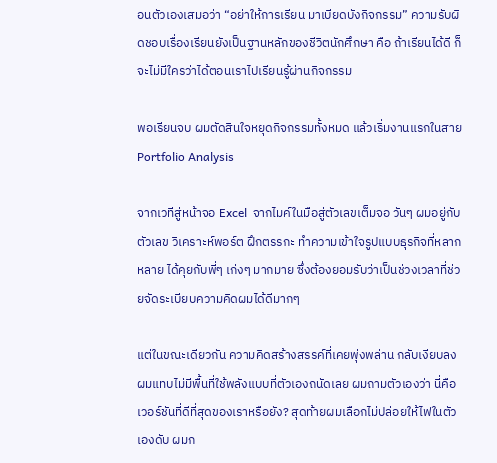อนตัวเองเสมอว่า “อย่าให้การเรียน มาเบียดบังกิจกรรม” ความรับผิดชอบเรื่องเรียนยังเป็นฐานหลักของชีวิตนักศึกษา คือ ถ้าเรียนได้ดี ก็จะไม่มีใครว่าได้ตอนเราไปเรียนรู้ผ่านกิจกรรม

พอเรียนจบ ผมตัดสินใจหยุดกิจกรรมทั้งหมด แล้วเริ่มงานแรกในสาย Portfolio Analysis

จากเวทีสู่หน้าจอ Excel  จากไมค์ในมือสู่ตัวเลขเต็มจอ วันๆ ผมอยู่กับตัวเลข วิเคราะห์พอร์ต ฝึกตรรกะ ทำความเข้าใจรูปแบบธุรกิจที่หลากหลาย ได้คุยกับพี่ๆ เก่งๆ มากมาย ซึ่งต้องยอมรับว่าเป็นช่วงเวลาที่ช่วยจัดระเบียบความคิดผมได้ดีมากๆ

แต่ในขณะเดียวกัน ความคิดสร้างสรรค์ที่เคยพุ่งพล่าน กลับเงียบลง ผมแทบไม่มีพื้นที่ใช้พลังแบบที่ตัวเองถนัดเลย ผมถามตัวเองว่า นี่คือเวอร์ชันที่ดีที่สุดของเราหรือยัง? สุดท้ายผมเลือกไม่ปล่อยให้ไฟในตัวเองดับ ผมก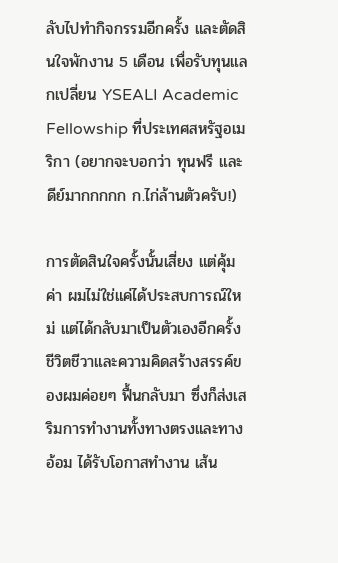ลับไปทำกิจกรรมอีกครั้ง และตัดสินใจพักงาน 5 เดือน เพื่อรับทุนแลกเปลี่ยน YSEALI Academic Fellowship ที่ประเทศสหรัฐอเมริกา (อยากจะบอกว่า ทุนฟรี และดีย์มากกกกก ก.ไก่ล้านตัวครับ!)

การตัดสินใจครั้งนั้นเสี่ยง แต่คุ้มค่า ผมไม่ใช่แค่ได้ประสบการณ์ใหม่ แต่ได้กลับมาเป็นตัวเองอีกครั้ง ชีวิตชีวาและความคิดสร้างสรรค์ของผมค่อยๆ ฟื้นกลับมา ซึ่งก็ส่งเสริมการทำงานทั้งทางตรงและทางอ้อม ได้รับโอกาสทำงาน เส้น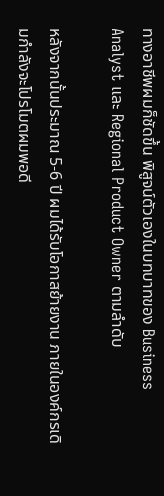ทางอาชีพผมก็ชัดขึ้น พิสูจน์ตัวเองในบทบาทของ Business Analyst และ Regional Product Owner ตามลำดับ

หลังจากนั้นประมาณ 5-6 ปี ผมได้รับโอกาสย้ายงาน ภายในองค์กรเดิมกำลังจะโปรโมตผมพอดี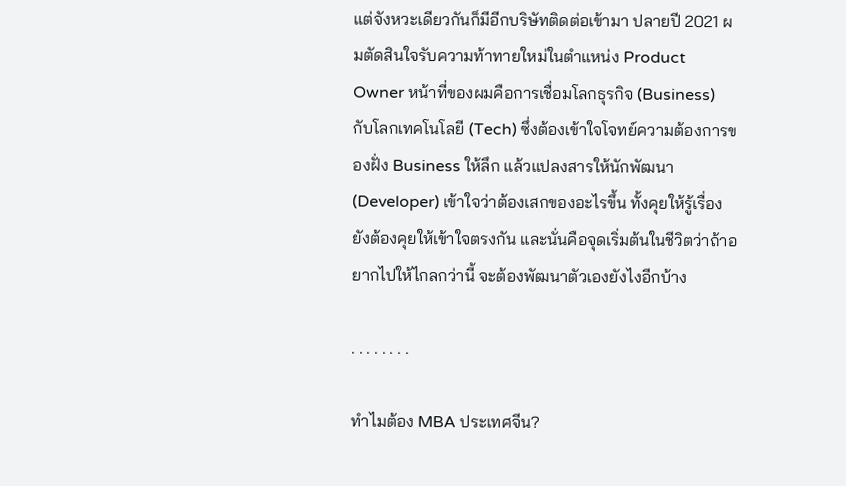แต่จังหวะเดียวกันก็มีอีกบริษัทติดต่อเข้ามา ปลายปี 2021 ผมตัดสินใจรับความท้าทายใหม่ในตำแหน่ง Product Owner หน้าที่ของผมคือการเชื่อมโลกธุรกิจ (Business) กับโลกเทคโนโลยี (Tech) ซึ่งต้องเข้าใจโจทย์ความต้องการของฝั่ง Business ให้ลึก แล้วแปลงสารให้นักพัฒนา (Developer) เข้าใจว่าต้องเสกของอะไรขึ้น ทั้งคุยให้รู้เรื่อง ยังต้องคุยให้เข้าใจตรงกัน และนั่นคือจุดเริ่มต้นในชีวิตว่าถ้าอยากไปให้ไกลกว่านี้ จะต้องพัฒนาตัวเองยังไงอีกบ้าง

. . . . . . . .

ทำไมต้อง MBA ประเทศจีน?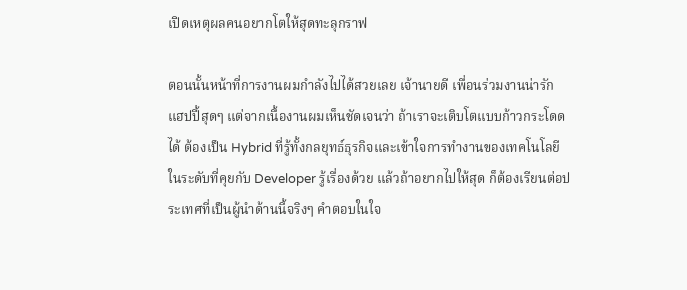เปิดเหตุผลคนอยากโตให้สุดทะลุกราฟ

ตอนนั้นหน้าที่การงานผมกำลังไปได้สวยเลย เจ้านายดี เพื่อนร่วมงานน่ารัก แฮปปี้สุดๆ แต่จากเนื้องานผมเห็นชัดเจนว่า ถ้าเราจะเติบโตแบบก้าวกระโดดได้ ต้องเป็น Hybrid ที่รู้ทั้งกลยุทธ์ธุรกิจและเข้าใจการทำงานของเทคโนโลยีในระดับที่คุยกับ Developer รู้เรื่องด้วย แล้วถ้าอยากไปให้สุด ก็ต้องเรียนต่อประเทศที่เป็นผู้นำด้านนี้จริงๆ คำตอบในใจ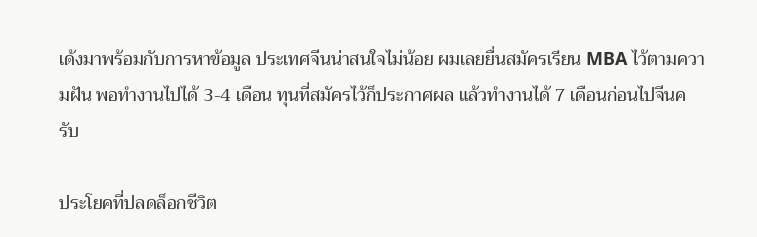เด้งมาพร้อมกับการหาข้อมูล ประเทศจีนน่าสนใจไม่น้อย ผมเลยยื่นสมัครเรียน MBA ไว้ตามความฝัน พอทำงานไปได้ 3-4 เดือน ทุนที่สมัครไว้ก็ประกาศผล แล้วทำงานได้ 7 เดือนก่อนไปจีนครับ

ประโยคที่ปลดล็อกชีวิต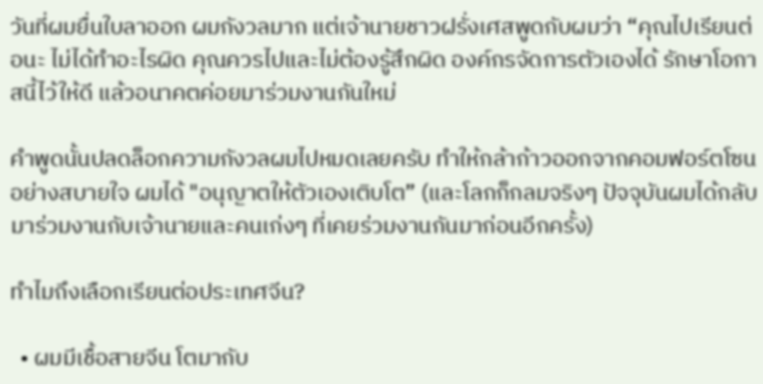วันที่ผมยื่นใบลาออก ผมกังวลมาก แต่เจ้านายชาวฝรั่งเศสพูดกับผมว่า “คุณไปเรียนต่อนะ ไม่ได้ทำอะไรผิด คุณควรไปและไม่ต้องรู้สึกผิด องค์กรจัดการตัวเองได้ รักษาโอกาสนี้ไว้ให้ดี แล้วอนาคตค่อยมาร่วมงานกันใหม่

คำพูดนั้นปลดล็อกความกังวลผมไปหมดเลยครับ ทำให้กล้าก้าวออกจากคอมฟอร์ตโซนอย่างสบายใจ ผมได้ "อนุญาตให้ตัวเองเติบโต” (และโลกก็กลมจริงๆ ปัจจุบันผมได้กลับมาร่วมงานกับเจ้านายและคนเก่งๆ ที่เคยร่วมงานกันมาก่อนอีกครั้ง)

ทำไมถึงเลือกเรียนต่อประเทศจีน?

  • ผมมีเชื้อสายจีน โตมากับ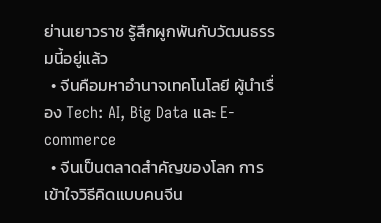ย่านเยาวราช รู้สึกผูกพันกับวัฒนธรรมนี้อยู่แล้ว
  • จีนคือมหาอำนาจเทคโนโลยี ผู้นำเรื่อง Tech: AI, Big Data และ E-commerce
  • จีนเป็นตลาดสำคัญของโลก การเข้าใจวิธีคิดแบบคนจีน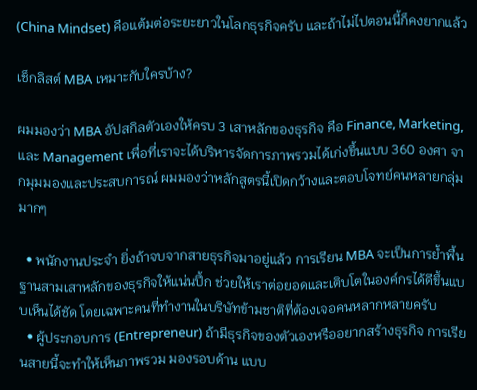(China Mindset) คือแต้มต่อระยะยาวในโลกธุรกิจครับ และถ้าไม่ไปตอนนี้ก็คงยากแล้ว

เช็กลิสต์ MBA เหมาะกับใครบ้าง?

ผมมองว่า MBA อัปสกิลตัวเองให้ครบ 3 เสาหลักของธุรกิจ คือ Finance, Marketing, และ Management เพื่อที่เราจะได้บริหารจัดการภาพรวมได้เก่งขึ้นแบบ 360 องศา จากมุมมองและประสบการณ์ ผมมองว่าหลักสูตรนี้เปิดกว้างและตอบโจทย์คนหลายกลุ่มมากๆ

  • พนักงานประจำ ยิ่งถ้าจบจากสายธุรกิจมาอยู่แล้ว การเรียน MBA จะเป็นการย้ำพื้นฐานสามเสาหลักของธุรกิจให้แน่นปึ้ก ช่วยให้เราต่อยอดและเติบโตในองค์กรได้ดีขึ้นแบบเห็นได้ชัด โดยเฉพาะคนที่ทำงานในบริษัทข้ามชาติที่ต้องเจอคนหลากหลายครับ
  • ผู้ประกอบการ (Entrepreneur) ถ้ามีธุรกิจของตัวเองหรืออยากสร้างธุรกิจ การเรียนสายนี้จะทำให้เห็นภาพรวม มองรอบด้าน แบบ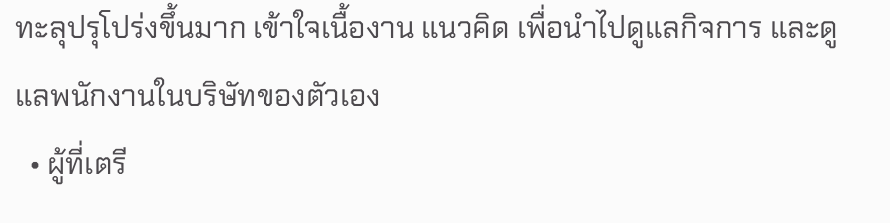ทะลุปรุโปร่งขึ้นมาก เข้าใจเนื้องาน แนวคิด เพื่อนำไปดูแลกิจการ และดูแลพนักงานในบริษัทของตัวเอง
  • ผู้ที่เตรี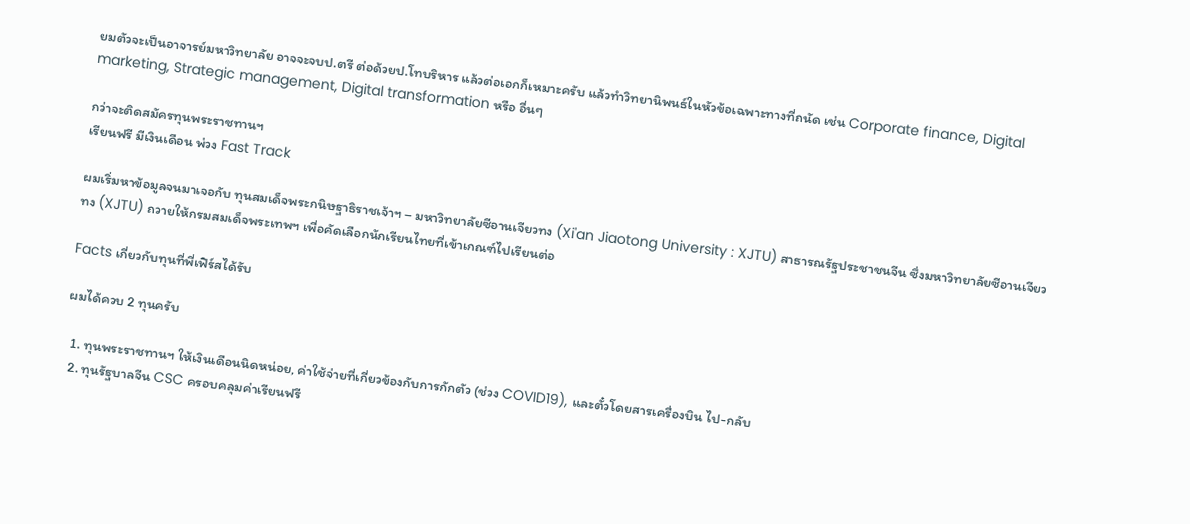ยมตัวจะเป็นอาจารย์มหาวิทยาลัย อาจจะจบป.ตรี ต่อด้วยป.โทบริหาร แล้วต่อเอกก็เหมาะครับ แล้วทำวิทยานิพนธ์ในหัวข้อเฉพาะทางที่ถนัด เช่น Corporate finance, Digital marketing, Strategic management, Digital transformation หรือ อื่นๆ

กว่าจะติดสมัครทุนพระราชทานฯ
เรียนฟรี มีเงินเดือน พ่วง Fast Track

ผมเริ่มหาข้อมูลจนมาเจอกับ ทุนสมเด็จพระกนิษฐาธิราชเจ้าฯ – มหาวิทยาลัยซีอานเจียวทง (Xi'an Jiaotong University : XJTU) สาธารณรัฐประชาชนจีน ซึ่งมหาวิทยาลัยซีอานเจียวทง (XJTU) ถวายให้กรมสมเด็จพระเทพฯ เพื่อคัดเลือกนักเรียนไทยที่เข้าเกณฑ์ไปเรียนต่อ

Facts เกี่ยวกับทุนที่พี่เฟิร์สได้รับ

ผมได้ควบ 2 ทุนครับ

  1. ทุนพระราชทานฯ ให้เงินเดือนนิดหน่อย, ค่าใช้จ่ายที่เกี่ยวข้องกับการกักตัว (ช่วง COVID19), และตั๋วโดยสารเครื่องบิน ไป-กลับ
  2. ทุนรัฐบาลจีน CSC ครอบคลุมค่าเรียนฟรี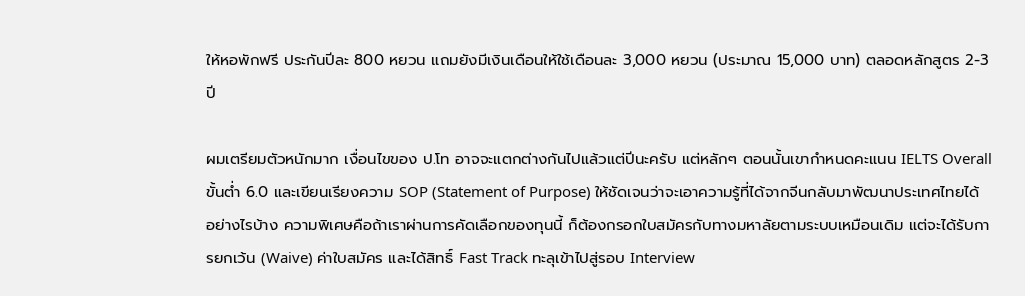ให้หอพักฟรี ประกันปีละ 800 หยวน แถมยังมีเงินเดือนให้ใช้เดือนละ 3,000 หยวน (ประมาณ 15,000 บาท) ตลอดหลักสูตร 2-3 ปี

ผมเตรียมตัวหนักมาก เงื่อนไขของ ป.โท อาจจะแตกต่างกันไปแล้วแต่ปีนะครับ แต่หลักๆ ตอนนั้นเขากำหนดคะแนน IELTS Overall ขั้นต่ำ 6.0 และเขียนเรียงความ SOP (Statement of Purpose) ให้ชัดเจนว่าจะเอาความรู้ที่ได้จากจีนกลับมาพัฒนาประเทศไทยได้อย่างไรบ้าง ความพิเศษคือถ้าเราผ่านการคัดเลือกของทุนนี้ ก็ต้องกรอกใบสมัครกับทางมหาลัยตามระบบเหมือนเดิม แต่จะได้รับการยกเว้น (Waive) ค่าใบสมัคร และได้สิทธิ์ Fast Track ทะลุเข้าไปสู่รอบ Interview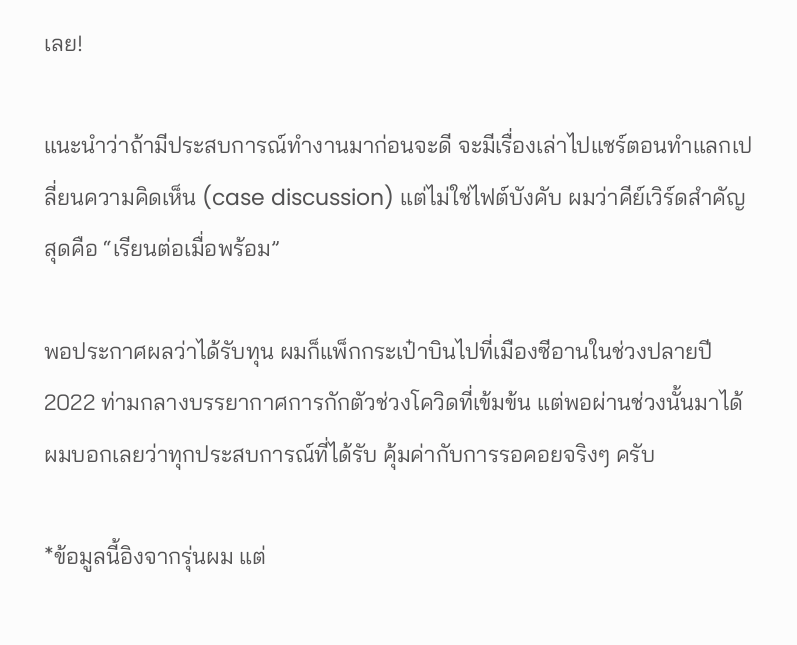เลย!

แนะนำว่าถ้ามีประสบการณ์ทำงานมาก่อนจะดี จะมีเรื่องเล่าไปแชร์ตอนทำแลกเปลี่ยนความคิดเห็น (case discussion) แต่ไม่ใช่ไฟต์บังคับ ผมว่าคีย์เวิร์ดสำคัญสุดคือ “เรียนต่อเมื่อพร้อม”

พอประกาศผลว่าได้รับทุน ผมก็แพ็กกระเป๋าบินไปที่เมืองซีอานในช่วงปลายปี 2022 ท่ามกลางบรรยากาศการกักตัวช่วงโควิดที่เข้มข้น แต่พอผ่านช่วงนั้นมาได้ ผมบอกเลยว่าทุกประสบการณ์ที่ได้รับ คุ้มค่ากับการรอคอยจริงๆ ครับ

*ข้อมูลนี้อิงจากรุ่นผม แต่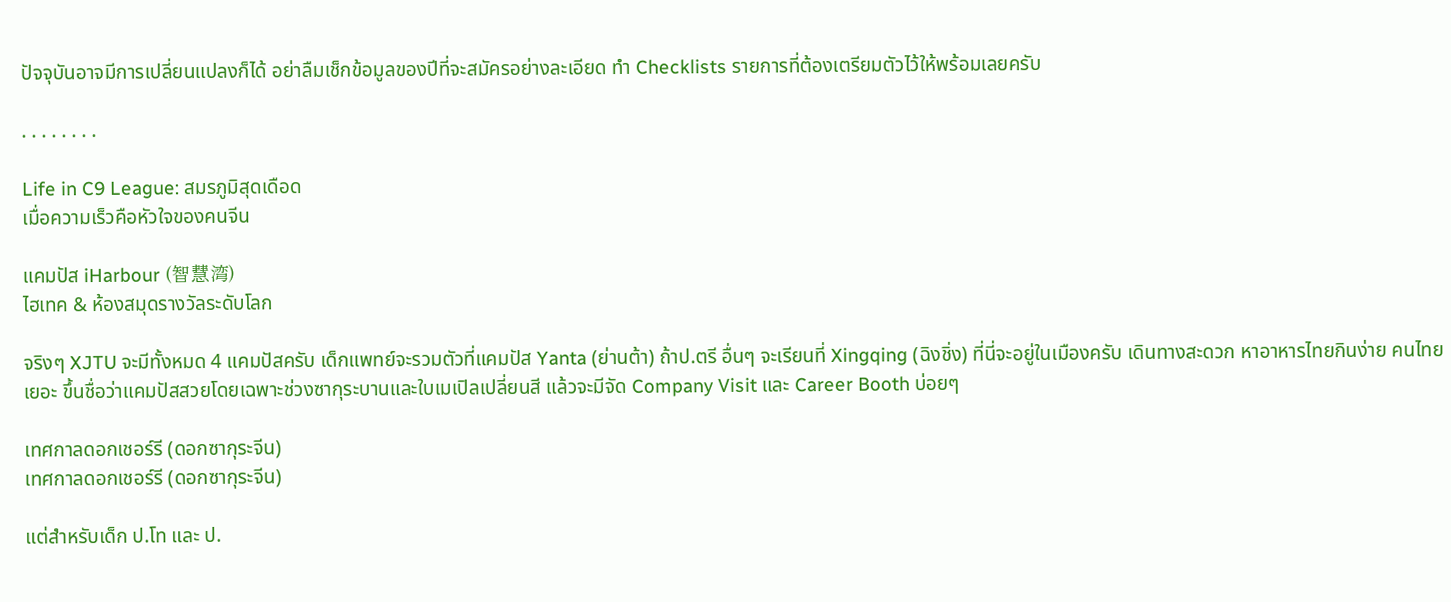ปัจจุบันอาจมีการเปลี่ยนแปลงก็ได้ อย่าลืมเช็กข้อมูลของปีที่จะสมัครอย่างละเอียด ทำ Checklists รายการที่ต้องเตรียมตัวไว้ให้พร้อมเลยครับ

. . . . . . . .

Life in C9 League: สมรภูมิสุดเดือด
เมื่อความเร็วคือหัวใจของคนจีน

แคมปัส iHarbour (智慧湾)
ไฮเทค & ห้องสมุดรางวัลระดับโลก

จริงๆ XJTU จะมีทั้งหมด 4 แคมปัสครับ เด็กแพทย์จะรวมตัวที่แคมปัส Yanta (ย่านต้า) ถ้าป.ตรี อื่นๆ จะเรียนที่ Xingqing (ฉิงชิ่ง) ที่นี่จะอยู่ในเมืองครับ เดินทางสะดวก หาอาหารไทยกินง่าย คนไทยเยอะ ขึ้นชื่อว่าแคมปัสสวยโดยเฉพาะช่วงซากุระบานและใบเมเปิลเปลี่ยนสี แล้วจะมีจัด Company Visit และ Career Booth บ่อยๆ

เทศกาลดอกเชอร์รี (ดอกซากุระจีน)
เทศกาลดอกเชอร์รี (ดอกซากุระจีน)

แต่สำหรับเด็ก ป.โท และ ป.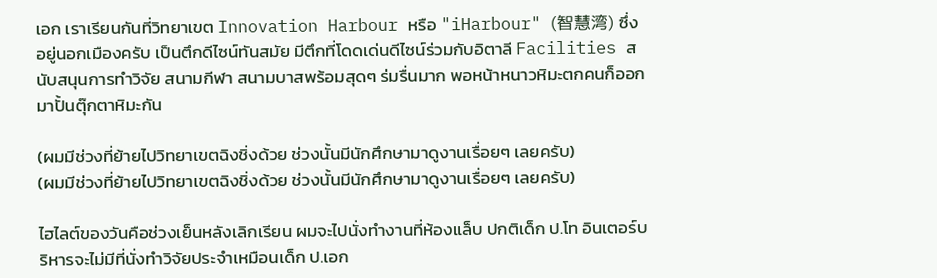เอก เราเรียนกันที่วิทยาเขต Innovation Harbour หรือ "iHarbour" (智慧湾) ซึ่งอยู่นอกเมืองครับ เป็นตึกดีไซน์ทันสมัย มีตึกที่โดดเด่นดีไซน์ร่วมกับอิตาลี Facilities สนับสนุนการทำวิจัย สนามกีฬา สนามบาสพร้อมสุดๆ ร่มรื่นมาก พอหน้าหนาวหิมะตกคนก็ออกมาปั้นตุ๊กตาหิมะกัน

(ผมมีช่วงที่ย้ายไปวิทยาเขตฉิงชิ่งด้วย ช่วงนั้นมีนักศึกษามาดูงานเรื่อยๆ เลยครับ)
(ผมมีช่วงที่ย้ายไปวิทยาเขตฉิงชิ่งด้วย ช่วงนั้นมีนักศึกษามาดูงานเรื่อยๆ เลยครับ)

ไฮไลต์ของวันคือช่วงเย็นหลังเลิกเรียน ผมจะไปนั่งทำงานที่ห้องแล็บ ปกติเด็ก ป.โท อินเตอร์บริหารจะไม่มีที่นั่งทำวิจัยประจำเหมือนเด็ก ป.เอก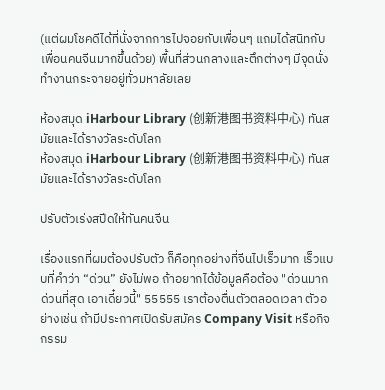(แต่ผมโชคดีได้ที่นั่งจากการไปจอยกับเพื่อนๆ แถมได้สนิทกับเพื่อนคนจีนมากขึ้นด้วย) พื้นที่ส่วนกลางและตึกต่างๆ มีจุดนั่งทำงานกระจายอยู่ทั่วมหาลัยเลย

ห้องสมุด iHarbour Library (创新港图书资料中心) ทันสมัยและได้รางวัลระดับโลก
ห้องสมุด iHarbour Library (创新港图书资料中心) ทันสมัยและได้รางวัลระดับโลก

ปรับตัวเร่งสปีดให้ทันคนจีน

เรื่องแรกที่ผมต้องปรับตัว ก็คือทุกอย่างที่จีนไปเร็วมาก เร็วแบบที่คำว่า “ด่วน” ยังไม่พอ ถ้าอยากได้ข้อมูลคือต้อง "ด่วนมาก ด่วนที่สุด เอาเดี๋ยวนี้" 55555 เราต้องตื่นตัวตลอดเวลา ตัวอย่างเช่น ถ้ามีประกาศเปิดรับสมัคร Company Visit หรือกิจกรรม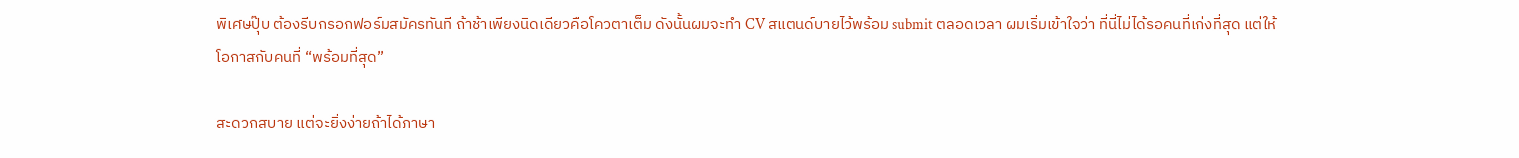พิเศษปุ๊บ ต้องรีบกรอกฟอร์มสมัครทันที ถ้าช้าเพียงนิดเดียวคือโควตาเต็ม ดังนั้นผมจะทำ CV สแตนด์บายไว้พร้อม submit ตลอดเวลา ผมเริ่มเข้าใจว่า ที่นี่ไม่ได้รอคนที่เก่งที่สุด แต่ให้โอกาสกับคนที่ “พร้อมที่สุด”

สะดวกสบาย แต่จะยิ่งง่ายถ้าได้ภาษา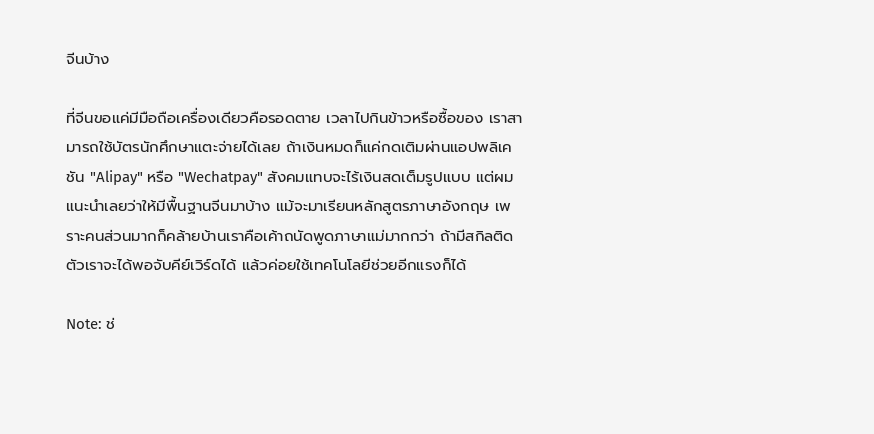จีนบ้าง

ที่จีนขอแค่มีมือถือเครื่องเดียวคือรอดตาย เวลาไปกินข้าวหรือซื้อของ เราสามารถใช้บัตรนักศึกษาแตะจ่ายได้เลย ถ้าเงินหมดก็แค่กดเติมผ่านแอปพลิเคชัน "Alipay" หรือ "Wechatpay" สังคมแทบจะไร้เงินสดเต็มรูปแบบ แต่ผมแนะนำเลยว่าให้มีพื้นฐานจีนมาบ้าง แม้จะมาเรียนหลักสูตรภาษาอังกฤษ เพราะคนส่วนมากก็คล้ายบ้านเราคือเค้าถนัดพูดภาษาแม่มากกว่า ถ้ามีสกิลติดตัวเราจะได้พอจับคีย์เวิร์ดได้ แล้วค่อยใช้เทคโนโลยีช่วยอีกแรงก็ได้

Note: ช่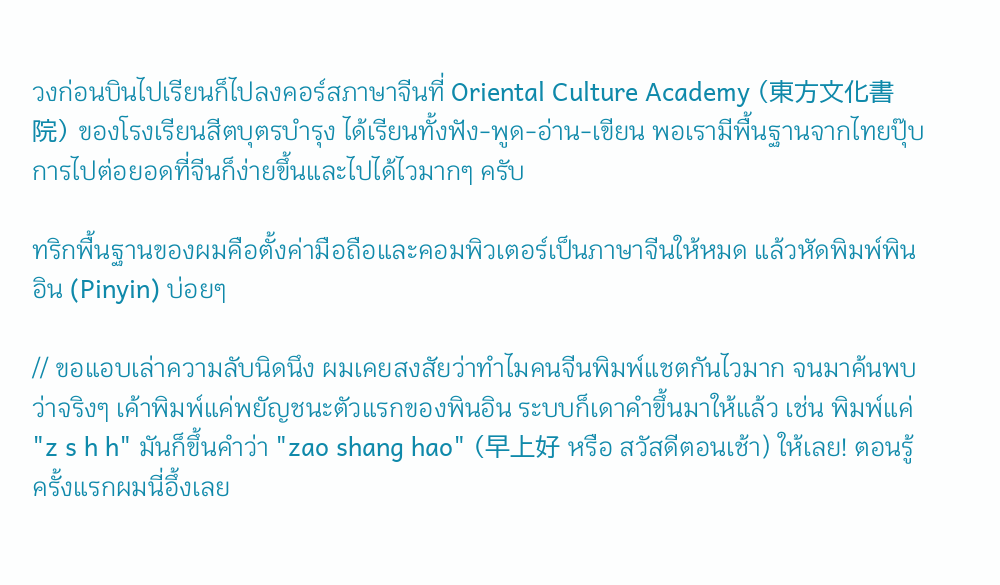วงก่อนบินไปเรียนก็ไปลงคอร์สภาษาจีนที่ Oriental Culture Academy (東方文化書院) ของโรงเรียนสีตบุตรบำรุง ได้เรียนทั้งฟัง-พูด-อ่าน-เขียน พอเรามีพื้นฐานจากไทยปุ๊บ การไปต่อยอดที่จีนก็ง่ายขึ้นและไปได้ไวมากๆ ครับ

ทริกพื้นฐานของผมคือตั้งค่ามือถือและคอมพิวเตอร์เป็นภาษาจีนให้หมด แล้วหัดพิมพ์พินอิน (Pinyin) บ่อยๆ

// ขอแอบเล่าความลับนิดนึง ผมเคยสงสัยว่าทำไมคนจีนพิมพ์แชตกันไวมาก จนมาค้นพบว่าจริงๆ เค้าพิมพ์แค่พยัญชนะตัวแรกของพินอิน ระบบก็เดาคำขึ้นมาให้แล้ว เช่น พิมพ์แค่ "z s h h" มันก็ขึ้นคำว่า "zao shang hao" (早上好 หรือ สวัสดีตอนเช้า) ให้เลย! ตอนรู้ครั้งแรกผมนี่อึ้งเลย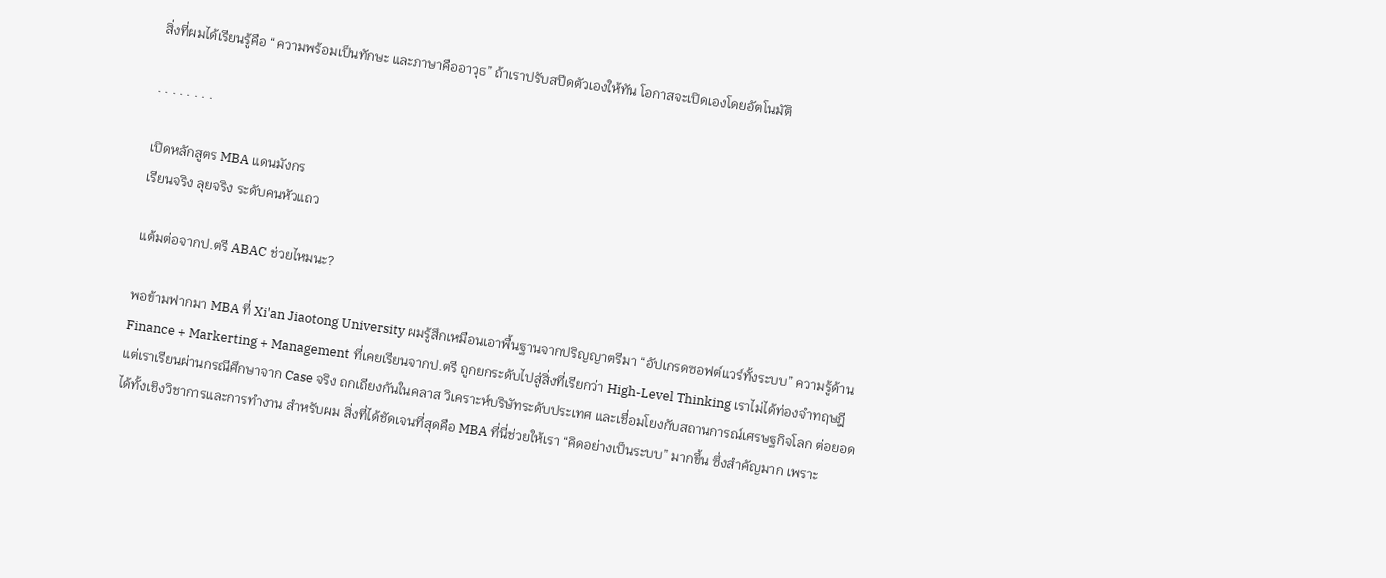สิ่งที่ผมได้เรียนรู้คือ “ความพร้อมเป็นทักษะ และภาษาคืออาวุธ” ถ้าเราปรับสปีดตัวเองให้ทัน โอกาสจะเปิดเองโดยอัตโนมัติ

. . . . . . . .

เปิดหลักสูตร MBA แดนมังกร
เรียนจริง ลุยจริง ระดับคนหัวแถว

แต้มต่อจากป.ตรี ABAC ช่วยไหมนะ?

พอข้ามฟากมา MBA ที่ Xi'an Jiaotong University ผมรู้สึกเหมือนเอาพื้นฐานจากปริญญาตรีมา “อัปเกรดซอฟต์แวร์ทั้งระบบ” ความรู้ด้าน Finance + Markerting + Management ที่เคยเรียนจากป.ตรี ถูกยกระดับไปสู่สิ่งที่เรียกว่า High-Level Thinking เราไม่ได้ท่องจำทฤษฎี แต่เราเรียนผ่านกรณีศึกษาจาก Case จริง ถกเถียงกันในคลาส วิเคราะห์บริษัทระดับประเทศ และเชื่อมโยงกับสถานการณ์เศรษฐกิจโลก ต่อยอดได้ทั้งเชิงวิชาการและการทำงาน สำหรับผม สิ่งที่ได้ชัดเจนที่สุดคือ MBA ที่นี่ช่วยให้เรา “คิดอย่างเป็นระบบ” มากขึ้น ซึ่งสำคัญมาก เพราะ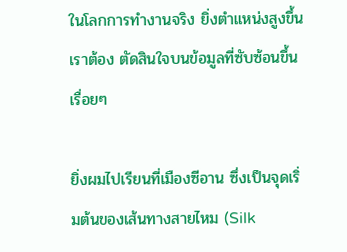ในโลกการทำงานจริง ยิ่งตำแหน่งสูงขึ้น เราต้อง ตัดสินใจบนข้อมูลที่ซับซ้อนขึ้นเรื่อยๆ

ยิ่งผมไปเรียนที่เมืองซีอาน ซึ่งเป็นจุดเริ่มต้นของเส้นทางสายไหม (Silk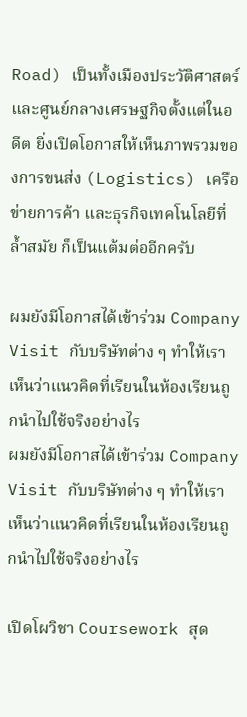Road) เป็นทั้งเมืองประวัติศาสตร์ และศูนย์กลางเศรษฐกิจตั้งแต่ในอดีต ยิ่งเปิดโอกาสให้เห็นภาพรวมของการขนส่ง (Logistics) เครือข่ายการค้า และธุรกิจเทคโนโลยีที่ล้ำสมัย ก็เป็นแต้มต่ออีกครับ

ผมยังมีโอกาสได้เข้าร่วม Company Visit กับบริษัทต่าง ๆ ทำให้เราเห็นว่าแนวคิดที่เรียนในห้องเรียนถูกนำไปใช้จริงอย่างไร
ผมยังมีโอกาสได้เข้าร่วม Company Visit กับบริษัทต่าง ๆ ทำให้เราเห็นว่าแนวคิดที่เรียนในห้องเรียนถูกนำไปใช้จริงอย่างไร

เปิดโผวิชา Coursework สุด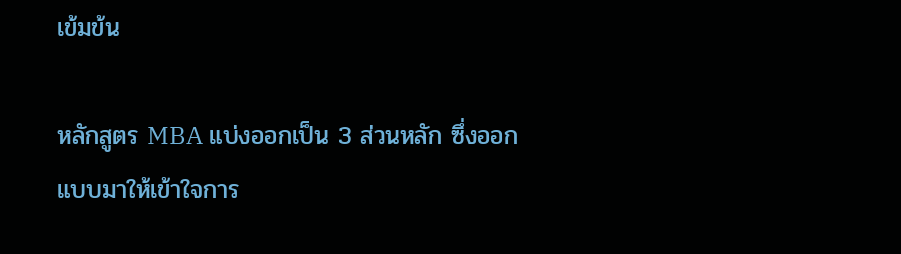เข้มข้น

หลักสูตร MBA แบ่งออกเป็น 3 ส่วนหลัก ซึ่งออกแบบมาให้เข้าใจการ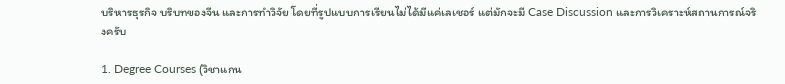บริหารธุรกิจ บริบทของจีน และการทำวิจัย โดยที่รูปแบบการเรียนไม่ได้มีแค่เลเชอร์ แต่มักจะมี Case Discussion และการวิเคราะห์สถานการณ์จริงครับ

1. Degree Courses (วิชาแกน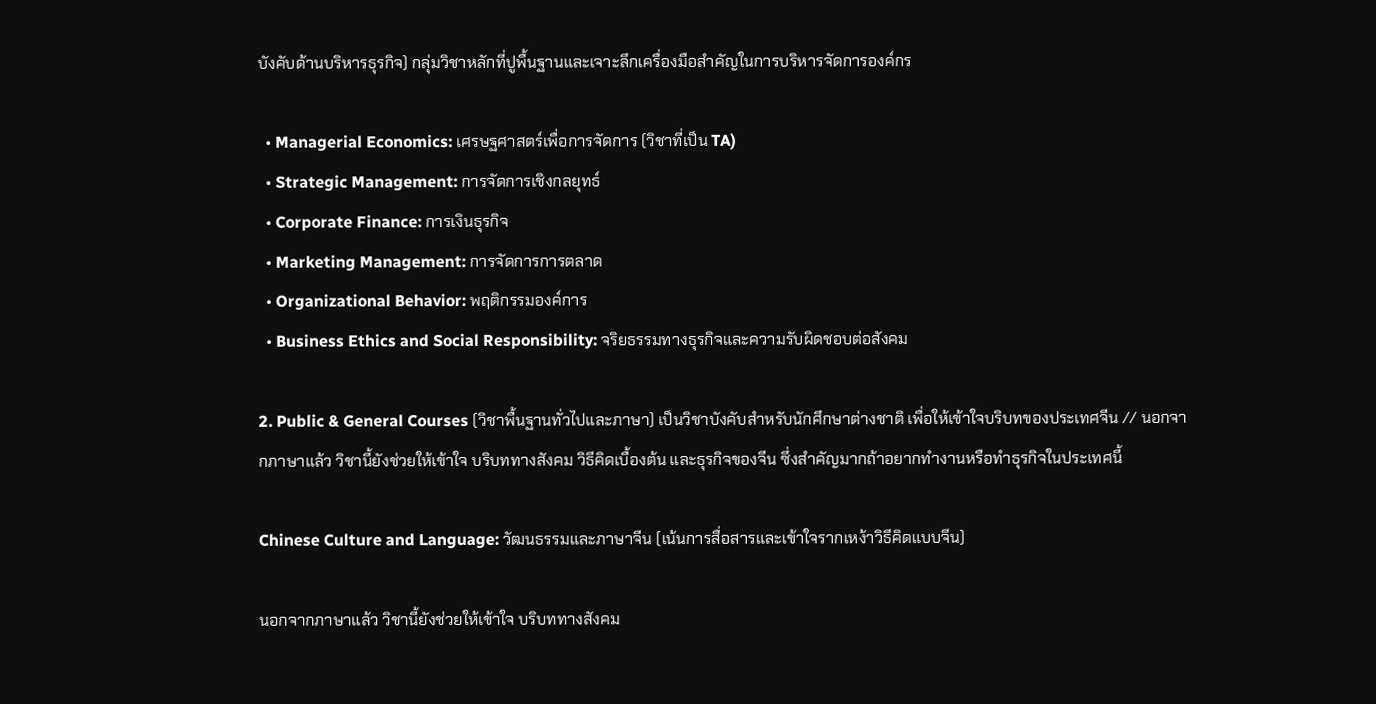บังคับด้านบริหารธุรกิจ) กลุ่มวิชาหลักที่ปูพื้นฐานและเจาะลึกเครื่องมือสำคัญในการบริหารจัดการองค์กร

  • Managerial Economics: เศรษฐศาสตร์เพื่อการจัดการ (วิชาที่เป็น TA)
  • Strategic Management: การจัดการเชิงกลยุทธ์
  • Corporate Finance: การเงินธุรกิจ
  • Marketing Management: การจัดการการตลาด
  • Organizational Behavior: พฤติกรรมองค์การ
  • Business Ethics and Social Responsibility: จริยธรรมทางธุรกิจและความรับผิดชอบต่อสังคม

2. Public & General Courses (วิชาพื้นฐานทั่วไปและภาษา) เป็นวิชาบังคับสำหรับนักศึกษาต่างชาติ เพื่อให้เข้าใจบริบทของประเทศจีน // นอกจากภาษาแล้ว วิชานี้ยังช่วยให้เข้าใจ บริบททางสังคม วิธีคิดเบื้องต้น และธุรกิจของจีน ซึ่งสำคัญมากถ้าอยากทำงานหรือทำธุรกิจในประเทศนี้

Chinese Culture and Language: วัฒนธรรมและภาษาจีน (เน้นการสื่อสารและเข้าใจรากเหง้าวิธีคิดแบบจีน)

นอกจากภาษาแล้ว วิชานี้ยังช่วยให้เข้าใจ บริบททางสังคม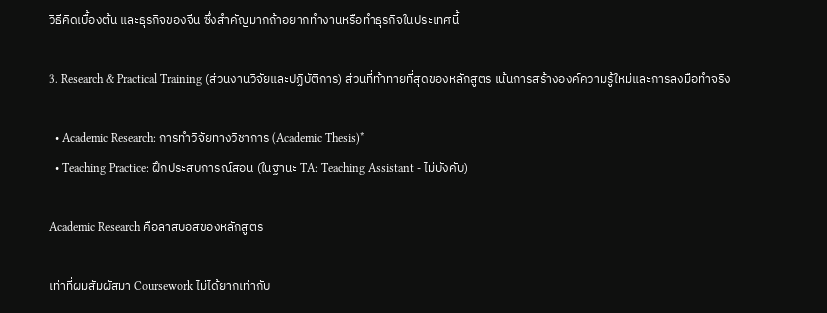วิธีคิดเบื้องต้น และธุรกิจของจีน ซึ่งสำคัญมากถ้าอยากทำงานหรือทำธุรกิจในประเทศนี้

3. Research & Practical Training (ส่วนงานวิจัยและปฏิบัติการ) ส่วนที่ท้าทายที่สุดของหลักสูตร เน้นการสร้างองค์ความรู้ใหม่และการลงมือทำจริง

  • Academic Research: การทำวิจัยทางวิชาการ (Academic Thesis)*
  • Teaching Practice: ฝึกประสบการณ์สอน (ในฐานะ TA: Teaching Assistant - ไม่บังคับ)

Academic Research คือลาสบอสของหลักสูตร

เท่าที่ผมสัมผัสมา Coursework ไม่ได้ยากเท่ากับ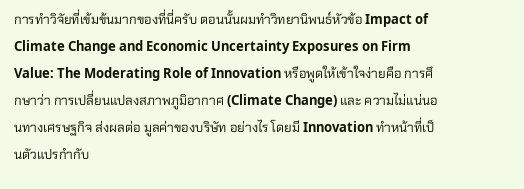การทำวิจัยที่เข้มข้นมากของที่นี่ครับ ตอนนั้นผมทำวิทยานิพนธ์หัวข้อ Impact of Climate Change and Economic Uncertainty Exposures on Firm Value: The Moderating Role of Innovation หรือพูดให้เข้าใจง่ายคือ การศึกษาว่า การเปลี่ยนแปลงสภาพภูมิอากาศ (Climate Change) และ ความไม่แน่นอนทางเศรษฐกิจ ส่งผลต่อ มูลค่าของบริษัท อย่างไร โดยมี Innovation ทำหน้าที่เป็นตัวแปรกำกับ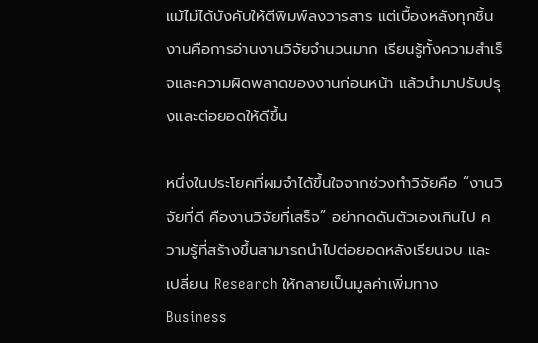แม้ไม่ได้บังคับให้ตีพิมพ์ลงวารสาร แต่เบื้องหลังทุกชิ้นงานคือการอ่านงานวิจัยจำนวนมาก เรียนรู้ทั้งความสำเร็จและความผิดพลาดของงานก่อนหน้า แล้วนำมาปรับปรุงและต่อยอดให้ดีขึ้น

หนึ่งในประโยคที่ผมจำได้ขึ้นใจจากช่วงทำวิจัยคือ “งานวิจัยที่ดี คืองานวิจัยที่เสร็จ” อย่ากดดันตัวเองเกินไป ความรู้ที่สร้างขึ้นสามารถนำไปต่อยอดหลังเรียนจบ และเปลี่ยน Research ให้กลายเป็นมูลค่าเพิ่มทาง Business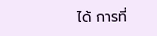ได้ การที่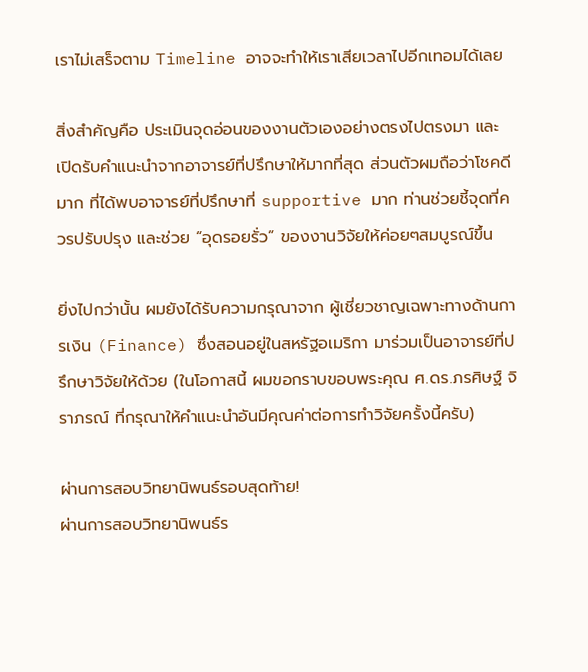เราไม่เสร็จตาม Timeline อาจจะทำให้เราเสียเวลาไปอีกเทอมได้เลย

สิ่งสำคัญคือ ประเมินจุดอ่อนของงานตัวเองอย่างตรงไปตรงมา และ เปิดรับคำแนะนำจากอาจารย์ที่ปรึกษาให้มากที่สุด ส่วนตัวผมถือว่าโชคดีมาก ที่ได้พบอาจารย์ที่ปรึกษาที่ supportive มาก ท่านช่วยชี้จุดที่ควรปรับปรุง และช่วย “อุดรอยรั่ว” ของงานวิจัยให้ค่อยๆสมบูรณ์ขึ้น

ยิ่งไปกว่านั้น ผมยังได้รับความกรุณาจาก ผู้เชี่ยวชาญเฉพาะทางด้านการเงิน (Finance) ซึ่งสอนอยู่ในสหรัฐอเมริกา มาร่วมเป็นอาจารย์ที่ปรึกษาวิจัยให้ด้วย (ในโอกาสนี้ ผมขอกราบขอบพระคุณ ศ.ดร.ภรศิษฐ์ จิราภรณ์ ที่กรุณาให้คำแนะนำอันมีคุณค่าต่อการทำวิจัยครั้งนี้ครับ)

ผ่านการสอบวิทยานิพนธ์รอบสุดท้าย!
ผ่านการสอบวิทยานิพนธ์ร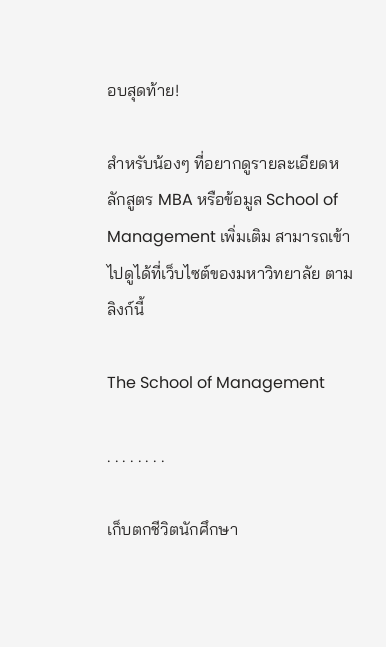อบสุดท้าย!

สำหรับน้องๆ ที่อยากดูรายละเอียดหลักสูตร MBA หรือข้อมูล School of Management เพิ่มเติม สามารถเข้าไปดูได้ที่เว็บไซต์ของมหาวิทยาลัย ตามลิงก์นี้

The School of Management

. . . . . . . .

เก็บตกชีวิตนักศึกษา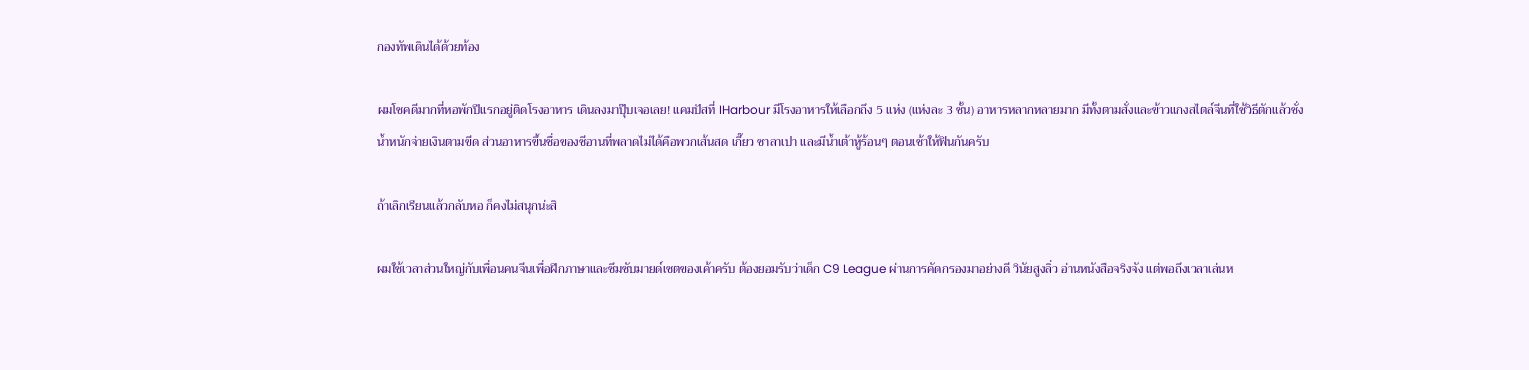กองทัพเดินได้ด้วยท้อง

ผมโชคดีมากที่หอพักปีแรกอยู่ติดโรงอาหาร เดินลงมาปุ๊บเจอเลย! แคมปัสที่ IHarbour มีโรงอาหารให้เลือกถึง 5 แห่ง (แห่งละ 3 ชั้น) อาหารหลากหลายมาก มีทั้งตามสั่งและข้าวแกงสไตล์จีนที่ใช้วิธีตักแล้วชั่งน้ำหนักจ่ายเงินตามขีด ส่วนอาหารขึ้นชื่อของซีอานที่พลาดไม่ได้คือพวกเส้นสด เกี๊ยว ซาลาเปา และมีน้ำเต้าหู้ร้อนๆ ตอนเช้าให้ฟินกันครับ

ถ้าเลิกเรียนแล้วกลับหอ ก็คงไม่สนุกน่ะสิ

ผมใช้เวลาส่วนใหญ่กับเพื่อนคนจีนเพื่อฝึกภาษาและซึมซับมายด์เซตของเค้าครับ ต้องยอมรับว่าเด็ก C9 League ผ่านการคัดกรองมาอย่างดี วินัยสูงลิ่ว อ่านหนังสือจริงจัง แต่พอถึงเวลาเล่นห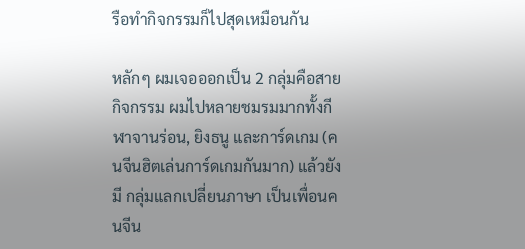รือทำกิจกรรมก็ไปสุดเหมือนกัน

หลักๆ ผมเจอออกเป็น 2 กลุ่มคือสายกิจกรรม ผมไปหลายชมรมมากทั้งกีฬาจานร่อน, ยิงธนู และการ์ดเกม (คนจีนฮิตเล่นการ์ดเกมกันมาก) แล้วยังมี กลุ่มแลกเปลี่ยนภาษา เป็นเพื่อนคนจีน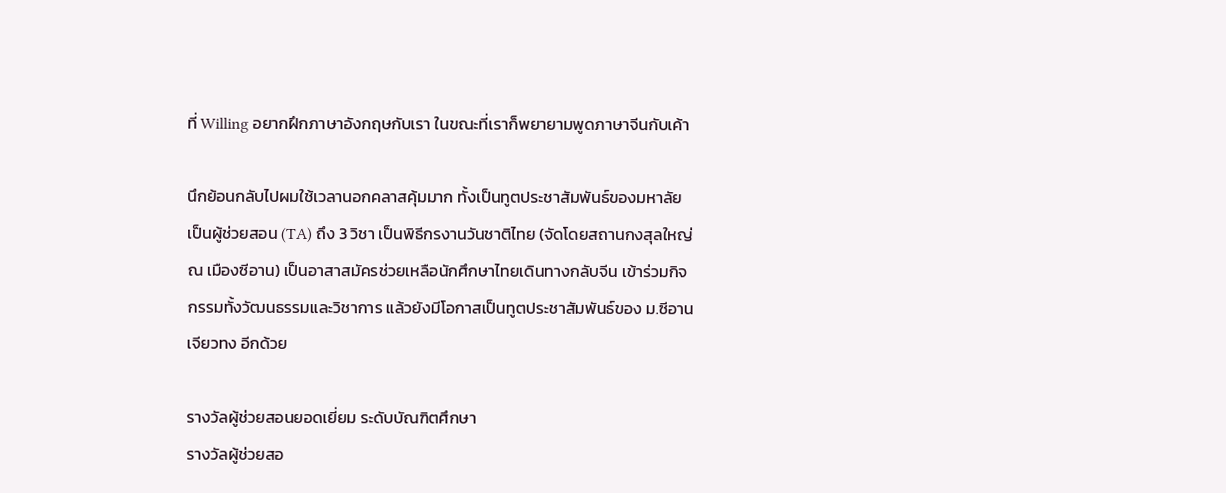ที่ Willing อยากฝึกภาษาอังกฤษกับเรา ในขณะที่เราก็พยายามพูดภาษาจีนกับเค้า

นึกย้อนกลับไปผมใช้เวลานอกคลาสคุ้มมาก ทั้งเป็นทูตประชาสัมพันธ์ของมหาลัย เป็นผู้ช่วยสอน (TA) ถึง 3 วิชา เป็นพิธีกรงานวันชาติไทย (จัดโดยสถานกงสุลใหญ่ ณ เมืองซีอาน) เป็นอาสาสมัครช่วยเหลือนักศึกษาไทยเดินทางกลับจีน เข้าร่วมกิจกรรมทั้งวัฒนธรรมและวิชาการ แล้วยังมีโอกาสเป็นทูตประชาสัมพันธ์ของ ม.ซีอานเจียวทง อีกด้วย

รางวัลผู้ช่วยสอนยอดเยี่ยม ระดับบัณฑิตศึกษา
รางวัลผู้ช่วยสอ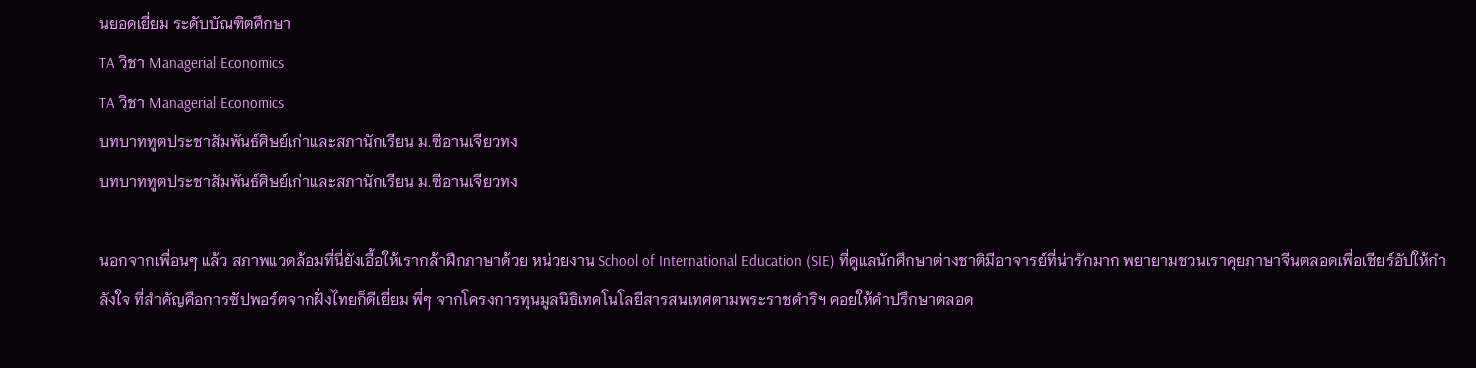นยอดเยี่ยม ระดับบัณฑิตศึกษา
TA วิชา Managerial Economics
TA วิชา Managerial Economics
บทบาททูตประชาสัมพันธ์ศิษย์เก่าและสภานักเรียน ม.ซีอานเจียวทง
บทบาททูตประชาสัมพันธ์ศิษย์เก่าและสภานักเรียน ม.ซีอานเจียวทง

นอกจากเพื่อนๆ แล้ว สภาพแวดล้อมที่นี่ยังเอื้อให้เรากล้าฝึกภาษาด้วย หน่วยงาน School of International Education (SIE) ที่ดูแลนักศึกษาต่างชาติมีอาจารย์ที่น่ารักมาก พยายามชวนเราคุยภาษาจีนตลอดเพื่อเชียร์อัปให้กำลังใจ ที่สำคัญคือการซัปพอร์ตจากฝั่งไทยก็ดีเยี่ยม พี่ๆ จากโครงการทุนมูลนิธิเทคโนโลยีสารสนเทศตามพระราชดำริฯ คอยให้คำปรึกษาตลอด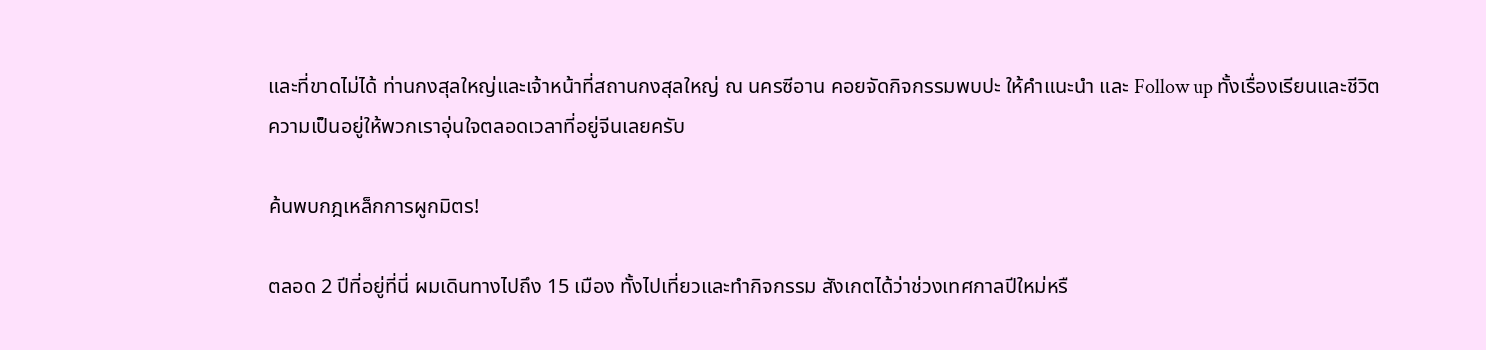และที่ขาดไม่ได้ ท่านกงสุลใหญ่และเจ้าหน้าที่สถานกงสุลใหญ่ ณ นครซีอาน คอยจัดกิจกรรมพบปะ ให้คำแนะนำ และ Follow up ทั้งเรื่องเรียนและชีวิตความเป็นอยู่ให้พวกเราอุ่นใจตลอดเวลาที่อยู่จีนเลยครับ

ค้นพบกฎเหล็กการผูกมิตร!

ตลอด 2 ปีที่อยู่ที่นี่ ผมเดินทางไปถึง 15 เมือง ทั้งไปเที่ยวและทำกิจกรรม สังเกตได้ว่าช่วงเทศกาลปีใหม่หรื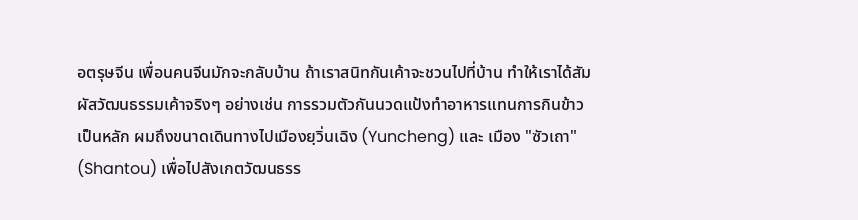อตรุษจีน เพื่อนคนจีนมักจะกลับบ้าน ถ้าเราสนิทกันเค้าจะชวนไปที่บ้าน ทำให้เราได้สัมผัสวัฒนธรรมเค้าจริงๆ อย่างเช่น การรวมตัวกันนวดแป้งทำอาหารแทนการกินข้าวเป็นหลัก ผมถึงขนาดเดินทางไปเมืองยฺวิ่นเฉิง (Yuncheng) และ เมือง "ซัวเถา" (Shantou) เพื่อไปสังเกตวัฒนธรร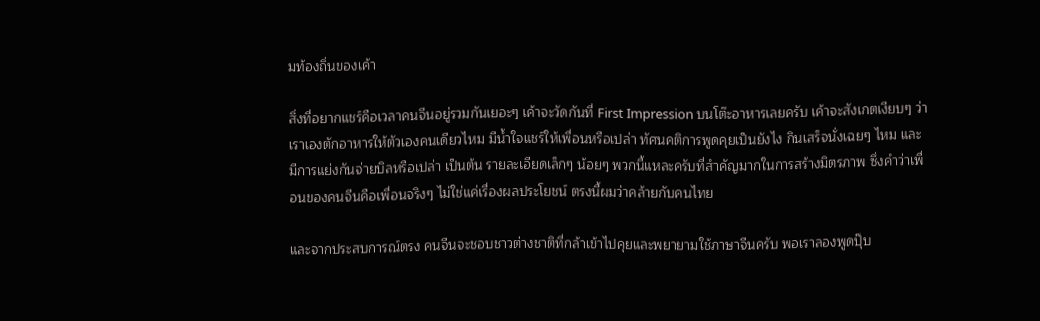มท้องถิ่นของเค้า

สิ่งที่อยากแชร์คือเวลาคนจีนอยู่รวมกันเยอะๆ เค้าจะวัดกันที่ First Impression บนโต๊ะอาหารเลยครับ เค้าจะสังเกตเงียบๆ ว่าเราเองตักอาหารให้ตัวเองคนเดียวไหม มีน้ำใจแชร์ให้เพื่อนหรือเปล่า ทัศนคติการพูดคุยเป็นยังไง กินเสร็จนั่งเฉยๆ ไหม และมีการแย่งกันจ่ายบิลหรือเปล่า เป็นต้น รายละเอียดเล็กๆ น้อยๆ พวกนี้แหละครับที่สำคัญมากในการสร้างมิตรภาพ ซึ่งคำว่าเพื่อนของคนจีนคือเพื่อนจริงๆ ไม่ใช่แค่เรื่องผลประโยชน์ ตรงนี้ผมว่าคล้ายกับคนไทย

และจากประสบการณ์ตรง คนจีนจะชอบชาวต่างชาติที่กล้าเข้าไปคุยและพยายามใช้ภาษาจีนครับ พอเราลองพูดปุ๊บ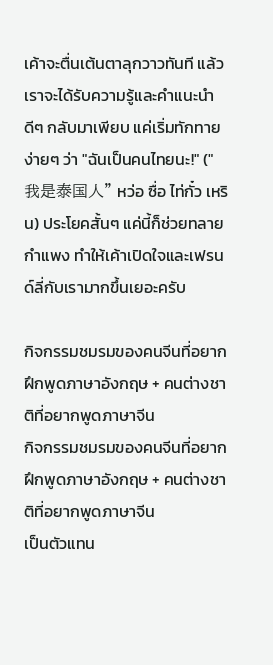เค้าจะตื่นเต้นตาลุกวาวทันที แล้วเราจะได้รับความรู้และคำแนะนำดีๆ กลับมาเพียบ แค่เริ่มทักทายง่ายๆ ว่า "ฉันเป็นคนไทยนะ!" ("我是泰国人" หว่อ ซื่อ ไท่กั๋ว เหริน) ประโยคสั้นๆ แค่นี้ก็ช่วยทลายกำแพง ทำให้เค้าเปิดใจและเฟรนด์ลี่กับเรามากขึ้นเยอะครับ

กิจกรรมชมรมของคนจีนที่อยากฝึกพูดภาษาอังกฤษ + คนต่างชาติที่อยากพูดภาษาจีน
กิจกรรมชมรมของคนจีนที่อยากฝึกพูดภาษาอังกฤษ + คนต่างชาติที่อยากพูดภาษาจีน
เป็นตัวแทน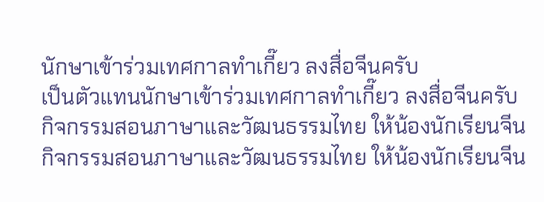นักษาเข้าร่วมเทศกาลทำเกี๊ยว ลงสื่อจีนครับ
เป็นตัวแทนนักษาเข้าร่วมเทศกาลทำเกี๊ยว ลงสื่อจีนครับ
กิจกรรมสอนภาษาและวัฒนธรรมไทย ให้น้องนักเรียนจีน
กิจกรรมสอนภาษาและวัฒนธรรมไทย ให้น้องนักเรียนจีน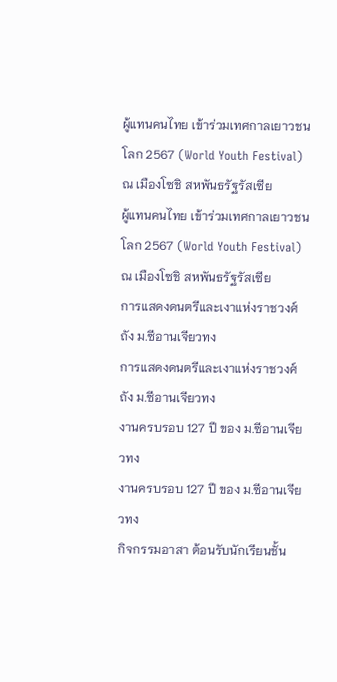ผู้แทนคนไทย เข้าร่วมเทศกาลเยาวชนโลก 2567 (World Youth Festival)  ณ เมืองโซชิ สหพันธรัฐรัสเซีย
ผู้แทนคนไทย เข้าร่วมเทศกาลเยาวชนโลก 2567 (World Youth Festival)  ณ เมืองโซชิ สหพันธรัฐรัสเซีย
การแสดงดนตรีและเงาแห่งราชวงศ์ถัง ม.ซีอานเจียวทง
การแสดงดนตรีและเงาแห่งราชวงศ์ถัง ม.ซีอานเจียวทง
งานครบรอบ 127 ปี ของ ม.ซีอานเจียวทง
งานครบรอบ 127 ปี ของ ม.ซีอานเจียวทง
กิจกรรมอาสา ต้อนรับนักเรียนชั้น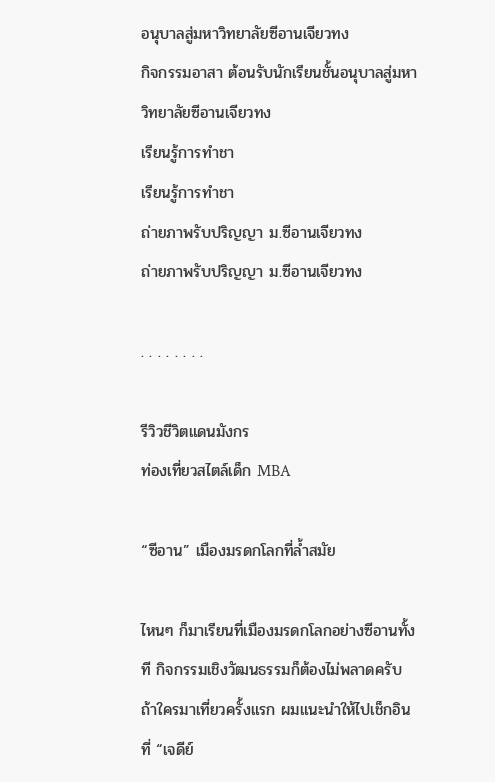อนุบาลสู่มหาวิทยาลัยซีอานเจียวทง
กิจกรรมอาสา ต้อนรับนักเรียนชั้นอนุบาลสู่มหาวิทยาลัยซีอานเจียวทง
เรียนรู้การทำชา
เรียนรู้การทำชา
ถ่ายภาพรับปริญญา ม.ซีอานเจียวทง
ถ่ายภาพรับปริญญา ม.ซีอานเจียวทง

. . . . . . . .

รีวิวชีวิตแดนมังกร
ท่องเที่ยวสไตล์เด็ก MBA

“ซีอาน” เมืองมรดกโลกที่ล้ำสมัย

ไหนๆ ก็มาเรียนที่เมืองมรดกโลกอย่างซีอานทั้งที กิจกรรมเชิงวัฒนธรรมก็ต้องไม่พลาดครับ ถ้าใครมาเที่ยวครั้งแรก ผมแนะนำให้ไปเช็กอินที่ “เจดีย์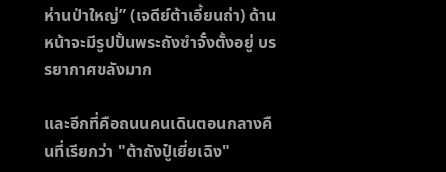ห่านป่าใหญ่” (เจดีย์ต้าเอี้ยนถ่า) ด้านหน้าจะมีรูปปั้นพระถังซำจั๋งตั้งอยู่ บรรยากาศขลังมาก

และอีกที่คือถนนคนเดินตอนกลางคืนที่เรียกว่า "ต้าถังปู๋เยี่ยเฉิง"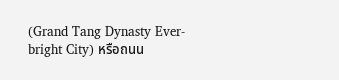(Grand Tang Dynasty Ever-bright City) หรือถนน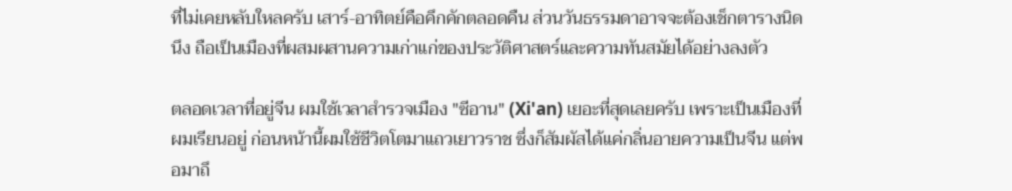ที่ไม่เคยหลับใหลครับ เสาร์-อาทิตย์คือคึกคักตลอดคืน ส่วนวันธรรมดาอาจจะต้องเช็กตารางนิดนึง ถือเป็นเมืองที่ผสมผสานความเก่าแก่ของประวัติศาสตร์และความทันสมัยได้อย่างลงตัว

ตลอดเวลาที่อยู่จีน ผมใช้เวลาสำรวจเมือง "ซีอาน" (Xi'an) เยอะที่สุดเลยครับ เพราะเป็นเมืองที่ผมเรียนอยู่ ก่อนหน้านี้ผมใช้ชีวิตโตมาแถวเยาวราช ซึ่งก็สัมผัสได้แค่กลิ่นอายความเป็นจีน แต่พอมาถึ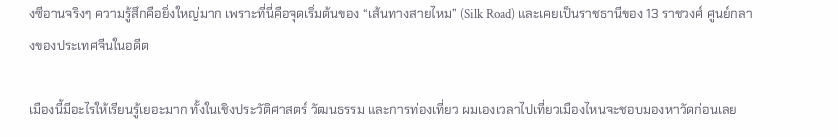งซีอานจริงๆ ความรู้สึกคือยิ่งใหญ่มาก เพราะที่นี่คือจุดเริ่มต้นของ “เส้นทางสายไหม” (Silk Road) และเคยเป็นราชธานีของ 13 ราชวงศ์ ศูนย์กลางของประเทศจีนในอดีต

เมืองนี้มีอะไรให้เรียนรู้เยอะมาก ทั้งในเชิงประวัติศาสตร์ วัฒนธรรม และการท่องเที่ยว ผมเองเวลาไปเที่ยวเมืองไหนจะชอบมองหาวัดก่อนเลย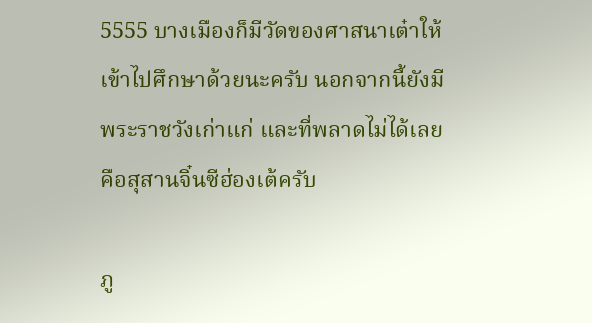5555 บางเมืองก็มีวัดของศาสนาเต๋าให้เข้าไปศึกษาด้วยนะครับ นอกจากนี้ยังมีพระราชวังเก่าแก่ และที่พลาดไม่ได้เลยคือสุสานจิ๋นซีฮ่องเต้ครับ

ภู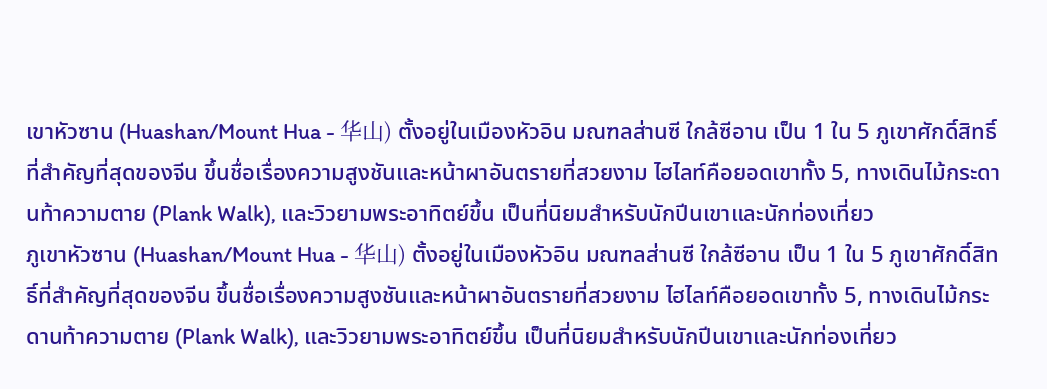เขาหัวซาน (Huashan/Mount Hua - 华山) ตั้งอยู่ในเมืองหัวอิน มณฑลส่านซี ใกล้ซีอาน เป็น 1 ใน 5 ภูเขาศักดิ์สิทธิ์ที่สำคัญที่สุดของจีน ขึ้นชื่อเรื่องความสูงชันและหน้าผาอันตรายที่สวยงาม ไฮไลท์คือยอดเขาทั้ง 5, ทางเดินไม้กระดานท้าความตาย (Plank Walk), และวิวยามพระอาทิตย์ขึ้น เป็นที่นิยมสำหรับนักปีนเขาและนักท่องเที่ยว
ภูเขาหัวซาน (Huashan/Mount Hua - 华山) ตั้งอยู่ในเมืองหัวอิน มณฑลส่านซี ใกล้ซีอาน เป็น 1 ใน 5 ภูเขาศักดิ์สิทธิ์ที่สำคัญที่สุดของจีน ขึ้นชื่อเรื่องความสูงชันและหน้าผาอันตรายที่สวยงาม ไฮไลท์คือยอดเขาทั้ง 5, ทางเดินไม้กระดานท้าความตาย (Plank Walk), และวิวยามพระอาทิตย์ขึ้น เป็นที่นิยมสำหรับนักปีนเขาและนักท่องเที่ยว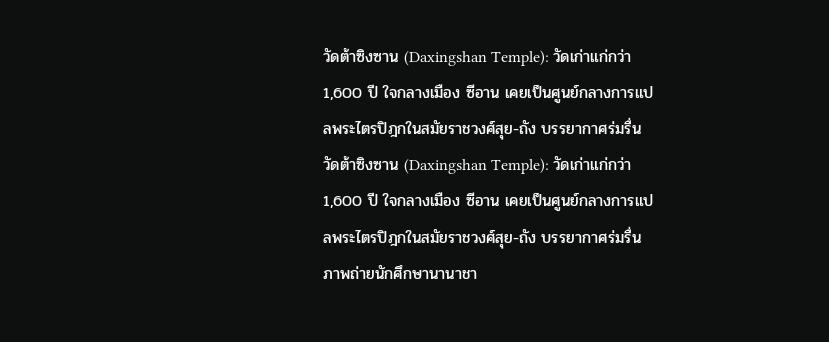วัดต้าซิงซาน (Daxingshan Temple): วัดเก่าแก่กว่า 1,600 ปี ใจกลางเมือง ซีอาน เคยเป็นศูนย์กลางการแปลพระไตรปิฎกในสมัยราชวงศ์สุย-ถัง บรรยากาศร่มรื่น
วัดต้าซิงซาน (Daxingshan Temple): วัดเก่าแก่กว่า 1,600 ปี ใจกลางเมือง ซีอาน เคยเป็นศูนย์กลางการแปลพระไตรปิฎกในสมัยราชวงศ์สุย-ถัง บรรยากาศร่มรื่น
ภาพถ่ายนักศึกษานานาชา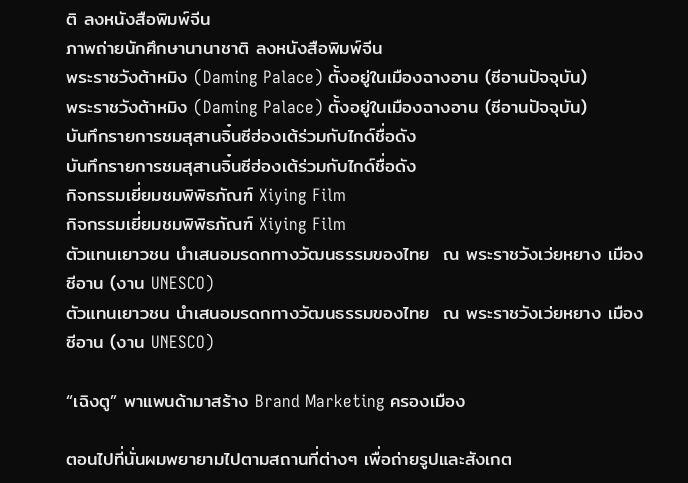ติ ลงหนังสือพิมพ์จีน
ภาพถ่ายนักศึกษานานาชาติ ลงหนังสือพิมพ์จีน
พระราชวังต้าหมิง (Daming Palace) ตั้งอยู่ในเมืองฉางอาน (ซีอานปัจจุบัน)
พระราชวังต้าหมิง (Daming Palace) ตั้งอยู่ในเมืองฉางอาน (ซีอานปัจจุบัน)
บันทึกรายการชมสุสานจิ๋นซีฮ่องเต้ร่วมกับไกด์ชื่อดัง
บันทึกรายการชมสุสานจิ๋นซีฮ่องเต้ร่วมกับไกด์ชื่อดัง
กิจกรรมเยี่ยมชมพิพิธภัณฑ์ Xiying Film
กิจกรรมเยี่ยมชมพิพิธภัณฑ์ Xiying Film
ตัวแทนเยาวชน นำเสนอมรดกทางวัฒนธรรมของไทย  ณ พระราชวังเว่ยหยาง เมืองซีอาน (งาน UNESCO)
ตัวแทนเยาวชน นำเสนอมรดกทางวัฒนธรรมของไทย  ณ พระราชวังเว่ยหยาง เมืองซีอาน (งาน UNESCO)

“เฉิงตู” พาแพนด้ามาสร้าง Brand Marketing ครองเมือง

ตอนไปที่นั่นผมพยายามไปตามสถานที่ต่างๆ เพื่อถ่ายรูปและสังเกต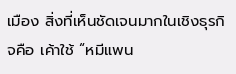เมือง สิ่งที่เห็นชัดเจนมากในเชิงธุรกิจคือ เค้าใช้ “หมีแพน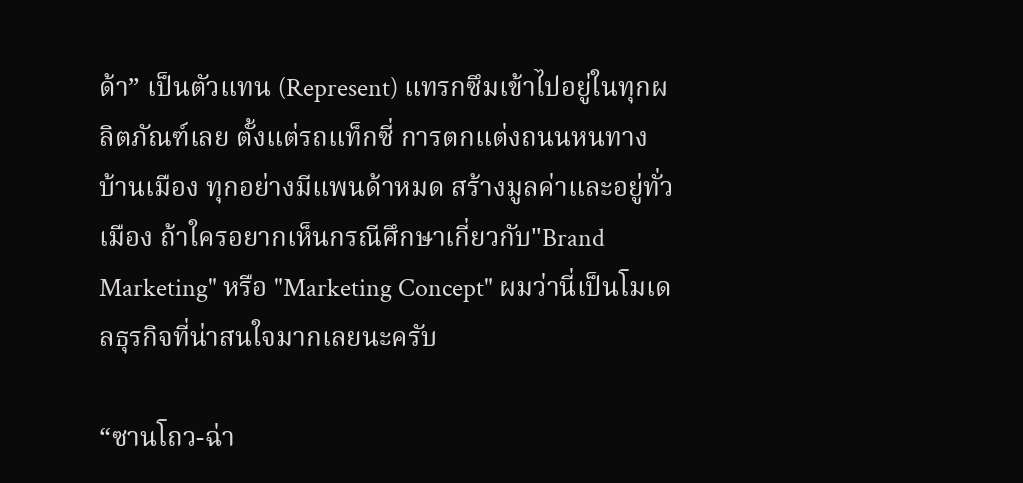ด้า” เป็นตัวแทน (Represent) แทรกซึมเข้าไปอยู่ในทุกผลิตภัณฑ์เลย ตั้งแต่รถแท็กซี่ การตกแต่งถนนหนทาง บ้านเมือง ทุกอย่างมีแพนด้าหมด สร้างมูลค่าและอยู่ทั่วเมือง ถ้าใครอยากเห็นกรณีศึกษาเกี่ยวกับ"Brand Marketing" หรือ "Marketing Concept" ผมว่านี่เป็นโมเดลธุรกิจที่น่าสนใจมากเลยนะครับ

“ซานโถว-ฉ่า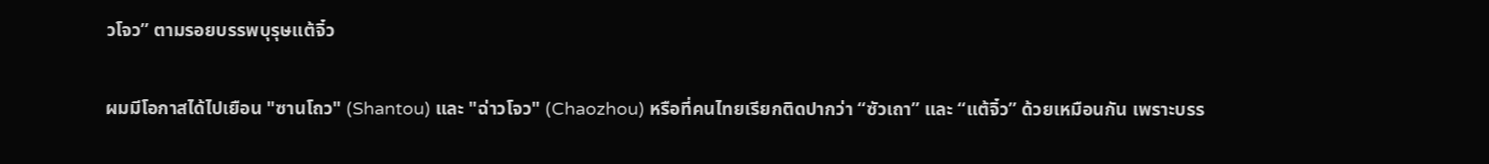วโจว” ตามรอยบรรพบุรุษแต้จิ๋ว

ผมมีโอกาสได้ไปเยือน "ซานโถว" (Shantou) และ "ฉ่าวโจว" (Chaozhou) หรือที่คนไทยเรียกติดปากว่า “ซัวเถา” และ “แต้จิ๋ว” ด้วยเหมือนกัน เพราะบรร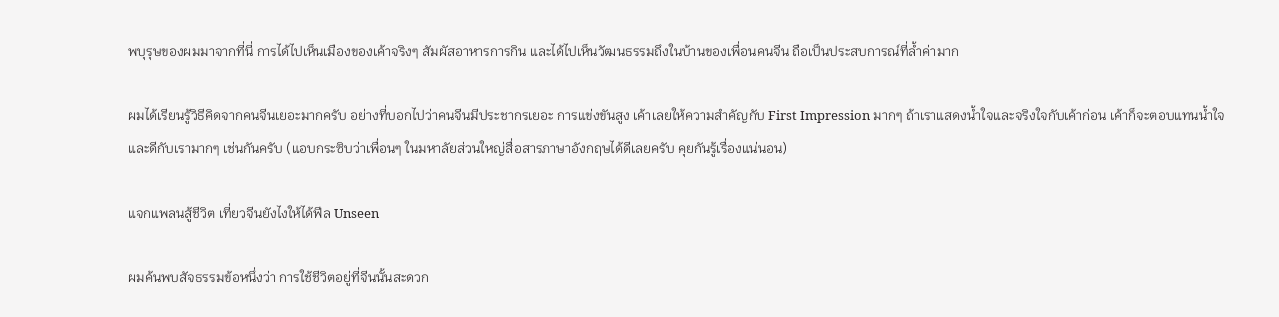พบุรุษของผมมาจากที่นี่ การได้ไปเห็นเมืองของเค้าจริงๆ สัมผัสอาหารการกิน และได้ไปเห็นวัฒนธรรมถึงในบ้านของเพื่อนคนจีน ถือเป็นประสบการณ์ที่ล้ำค่ามาก

ผมได้เรียนรู้วิธีคิดจากคนจีนเยอะมากครับ อย่างที่บอกไปว่าคนจีนมีประชากรเยอะ การแข่งขันสูง เค้าเลยให้ความสำคัญกับ First Impression มากๆ ถ้าเราแสดงน้ำใจและจริงใจกับเค้าก่อน เค้าก็จะตอบแทนน้ำใจและดีกับเรามากๆ เช่นกันครับ (แอบกระซิบว่าเพื่อนๆ ในมหาลัยส่วนใหญ่สื่อสารภาษาอังกฤษได้ดีเลยครับ คุยกันรู้เรื่องแน่นอน)

แจกแพลนสู้ชีวิต เที่ยวจีนยังไงให้ได้ฟีล Unseen

ผมค้นพบสัจธรรมข้อหนึ่งว่า การใช้ชีวิตอยู่ที่จีนนั้นสะดวก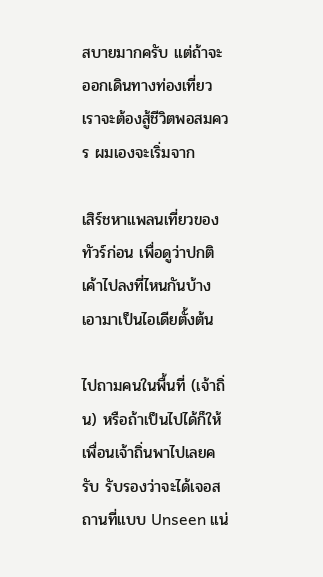สบายมากครับ แต่ถ้าจะออกเดินทางท่องเที่ยวเราจะต้องสู้ชีวิตพอสมควร ผมเองจะเริ่มจาก

เสิร์ชหาแพลนเที่ยวของทัวร์ก่อน เพื่อดูว่าปกติเค้าไปลงที่ไหนกันบ้าง เอามาเป็นไอเดียตั้งต้น

ไปถามคนในพื้นที่ (เจ้าถิ่น) หรือถ้าเป็นไปได้ก็ให้เพื่อนเจ้าถิ่นพาไปเลยครับ รับรองว่าจะได้เจอสถานที่แบบ Unseen แน่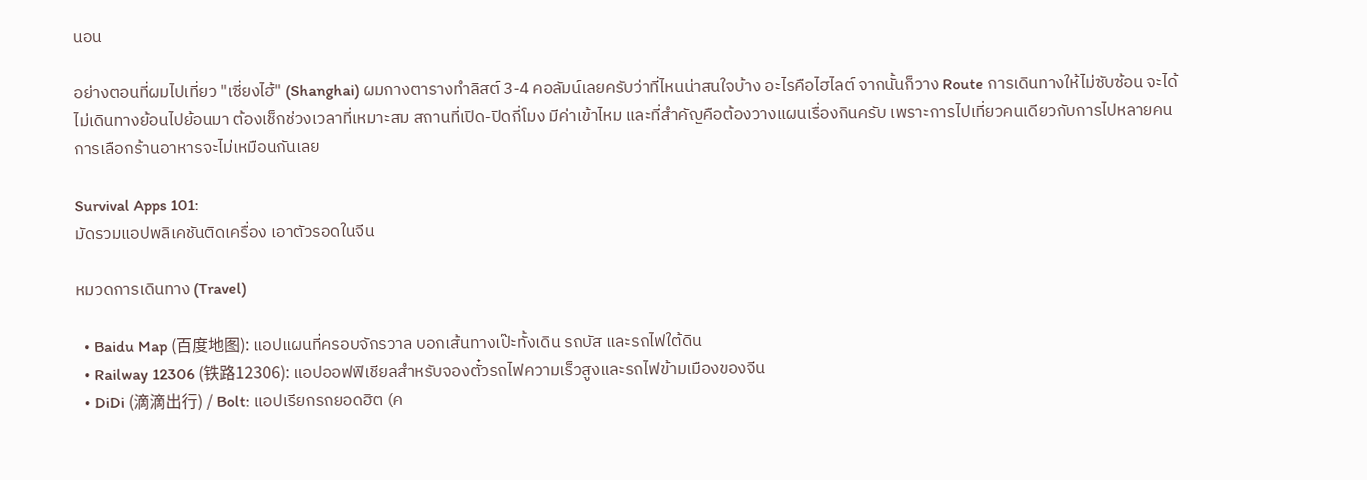นอน

อย่างตอนที่ผมไปเที่ยว "เซี่ยงไฮ้" (Shanghai) ผมกางตารางทำลิสต์ 3-4 คอลัมน์เลยครับว่าที่ไหนน่าสนใจบ้าง อะไรคือไฮไลต์ จากนั้นก็วาง Route การเดินทางให้ไม่ซับซ้อน จะได้ไม่เดินทางย้อนไปย้อนมา ต้องเช็กช่วงเวลาที่เหมาะสม สถานที่เปิด-ปิดกี่โมง มีค่าเข้าไหม และที่สำคัญคือต้องวางแผนเรื่องกินครับ เพราะการไปเที่ยวคนเดียวกับการไปหลายคน การเลือกร้านอาหารจะไม่เหมือนกันเลย

Survival Apps 101:
มัดรวมแอปพลิเคชันติดเครื่อง เอาตัวรอดในจีน

หมวดการเดินทาง (Travel)

  • Baidu Map (百度地图): แอปแผนที่ครอบจักรวาล บอกเส้นทางเป๊ะทั้งเดิน รถบัส และรถไฟใต้ดิน
  • Railway 12306 (铁路12306): แอปออฟฟิเชียลสำหรับจองตั๋วรถไฟความเร็วสูงและรถไฟข้ามเมืองของจีน
  • DiDi (滴滴出行) / Bolt: แอปเรียกรถยอดฮิต (ค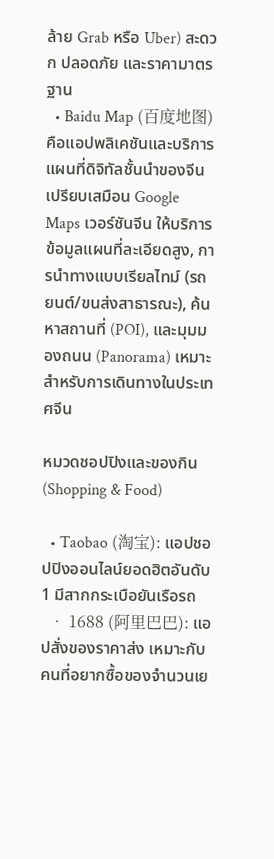ล้าย Grab หรือ Uber) สะดวก ปลอดภัย และราคามาตรฐาน
  • Baidu Map (百度地图) คือแอปพลิเคชันและบริการแผนที่ดิจิทัลชั้นนำของจีน เปรียบเสมือน Google Maps เวอร์ชันจีน ให้บริการข้อมูลแผนที่ละเอียดสูง, การนำทางแบบเรียลไทม์ (รถยนต์/ขนส่งสาธารณะ), ค้นหาสถานที่ (POI), และมุมมองถนน (Panorama) เหมาะสำหรับการเดินทางในประเทศจีน

หมวดชอปปิงและของกิน (Shopping & Food)

  • Taobao (淘宝): แอปชอปปิงออนไลน์ยอดฮิตอันดับ 1 มีสากกระเบือยันเรือรถ
  • 1688 (阿里巴巴): แอปสั่งของราคาส่ง เหมาะกับคนที่อยากซื้อของจำนวนเย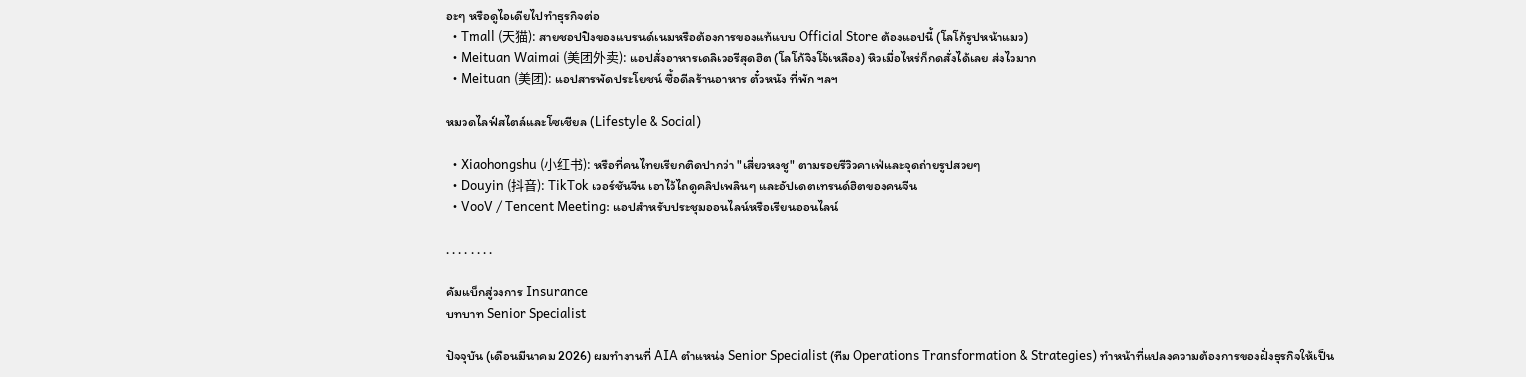อะๆ หรือดูไอเดียไปทำธุรกิจต่อ
  • Tmall (天猫): สายชอปปิงของแบรนด์เนมหรือต้องการของแท้แบบ Official Store ต้องแอปนี้ (โลโก้รูปหน้าแมว)
  • Meituan Waimai (美团外卖): แอปสั่งอาหารเดลิเวอรีสุดฮิต (โลโก้จิงโจ้เหลือง) หิวเมื่อไหร่ก็กดสั่งได้เลย ส่งไวมาก
  • Meituan (美团): แอปสารพัดประโยชน์ ซื้อดีลร้านอาหาร ตั๋วหนัง ที่พัก ฯลฯ

หมวดไลฟ์สไตล์และโซเชียล (Lifestyle & Social)

  • Xiaohongshu (小红书): หรือที่คนไทยเรียกติดปากว่า "เสี่ยวหงชู" ตามรอยรีวิวคาเฟ่และจุดถ่ายรูปสวยๆ
  • Douyin (抖音): TikTok เวอร์ชันจีน เอาไว้ไถดูคลิปเพลินๆ และอัปเดตเทรนด์ฮิตของคนจีน
  • VooV / Tencent Meeting: แอปสำหรับประชุมออนไลน์หรือเรียนออนไลน์

. . . . . . . .

คัมแบ็กสู่วงการ Insurance
บทบาท Senior Specialist

ปัจจุบัน (เดือนมีนาคม 2026) ผมทำงานที่ AIA ตำแหน่ง Senior Specialist (ทีม Operations Transformation & Strategies) ทำหน้าที่แปลงความต้องการของฝั่งธุรกิจให้เป็น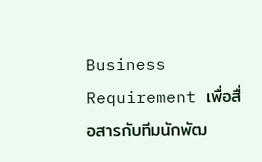Business Requirement เพื่อสื่อสารกับทีมนักพัฒ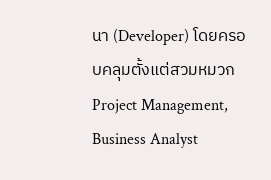นา (Developer) โดยครอบคลุมตั้งแต่สวมหมวก Project Management, Business Analyst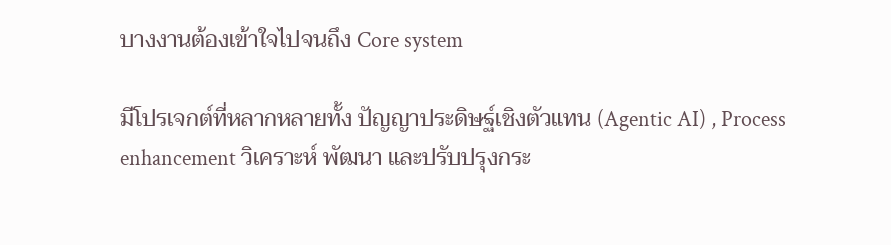บางงานต้องเข้าใจไปจนถึง Core system

มีโปรเจกต์ที่หลากหลายทั้ง ปัญญาประดิษฐ์เชิงตัวแทน (Agentic AI) , Process enhancement วิเคราะห์ พัฒนา และปรับปรุงกระ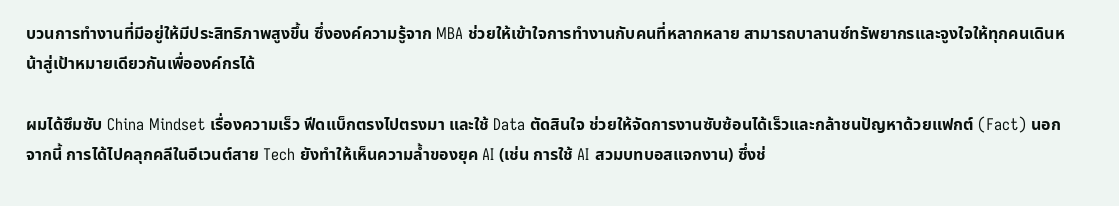บวนการทำงานที่มีอยู่ให้มีประสิทธิภาพสูงขึ้น ซึ่งองค์ความรู้จาก MBA ช่วยให้เข้าใจการทำงานกับคนที่หลากหลาย สามารถบาลานซ์ทรัพยากรและจูงใจให้ทุกคนเดินหน้าสู่เป้าหมายเดียวกันเพื่อองค์กรได้

ผมได้ซึมซับ China Mindset เรื่องความเร็ว ฟีดแบ็กตรงไปตรงมา และใช้ Data ตัดสินใจ ช่วยให้จัดการงานซับซ้อนได้เร็วและกล้าชนปัญหาด้วยแฟกต์ (Fact) นอกจากนี้ การได้ไปคลุกคลีในอีเวนต์สาย Tech ยังทำให้เห็นความล้ำของยุค AI (เช่น การใช้ AI สวมบทบอสแจกงาน) ซึ่งช่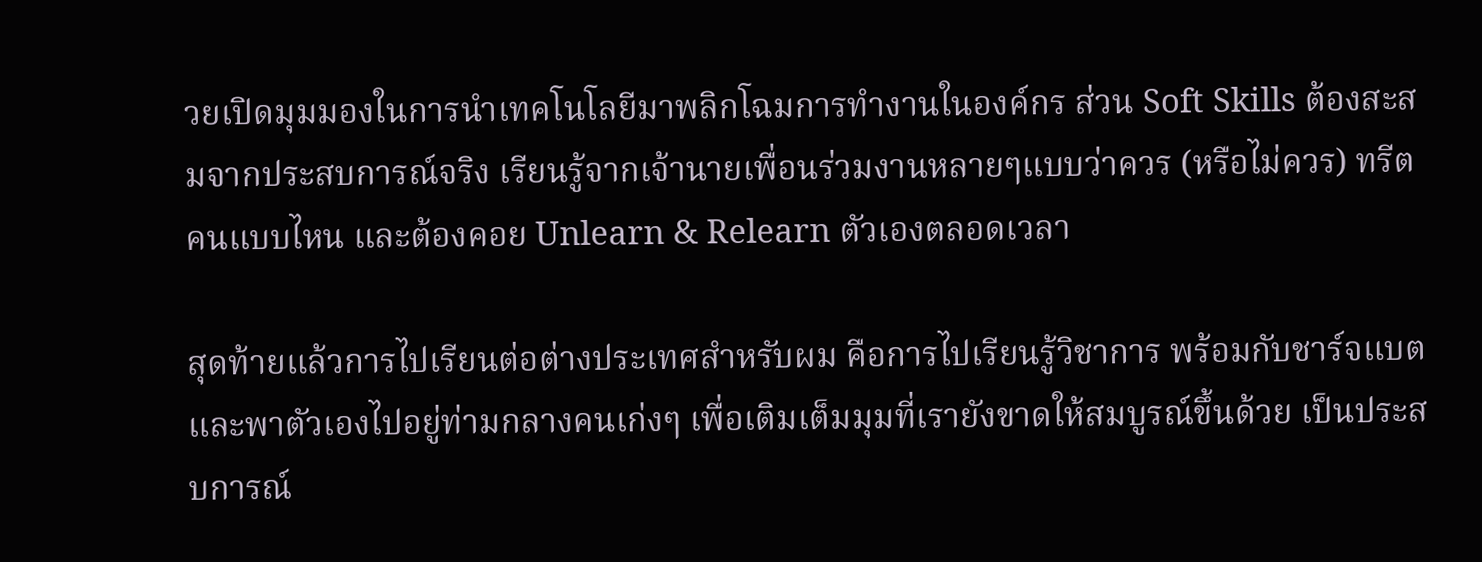วยเปิดมุมมองในการนำเทคโนโลยีมาพลิกโฉมการทำงานในองค์กร ส่วน Soft Skills ต้องสะสมจากประสบการณ์จริง เรียนรู้จากเจ้านายเพื่อนร่วมงานหลายๆแบบว่าควร (หรือไม่ควร) ทรีตคนแบบไหน และต้องคอย Unlearn & Relearn ตัวเองตลอดเวลา

สุดท้ายแล้วการไปเรียนต่อต่างประเทศสำหรับผม คือการไปเรียนรู้วิชาการ พร้อมกับชาร์จแบต และพาตัวเองไปอยู่ท่ามกลางคนเก่งๆ เพื่อเติมเต็มมุมที่เรายังขาดให้สมบูรณ์ขึ้นด้วย เป็นประสบการณ์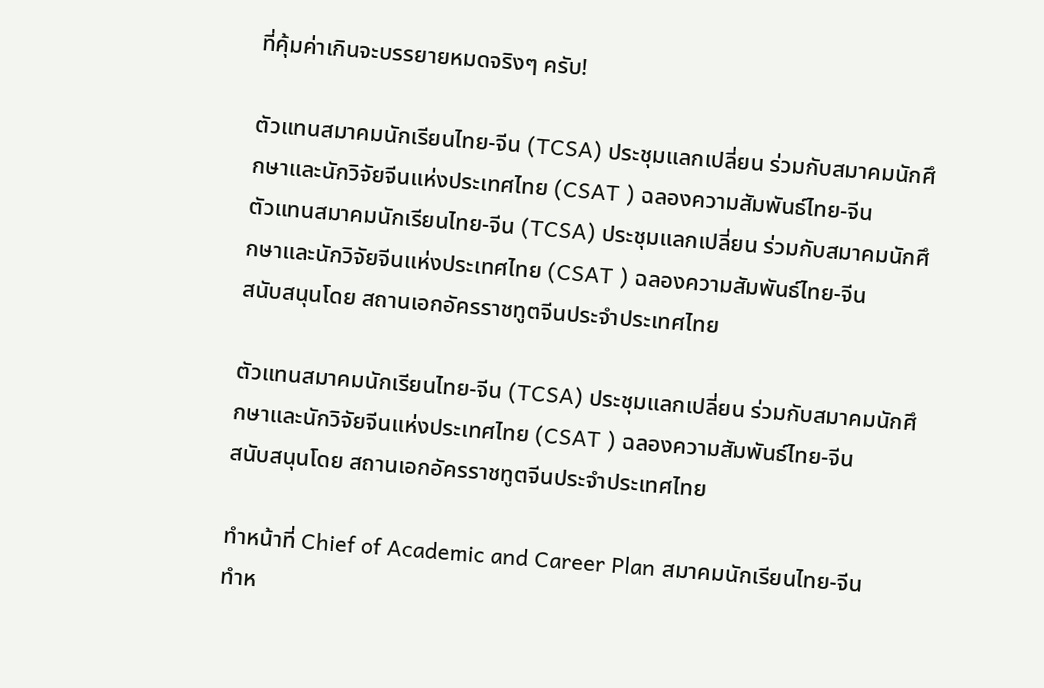ที่คุ้มค่าเกินจะบรรยายหมดจริงๆ ครับ!

ตัวแทนสมาคมนักเรียนไทย-จีน (TCSA) ประชุมแลกเปลี่ยน ร่วมกับสมาคมนักศึกษาและนักวิจัยจีนแห่งประเทศไทย (CSAT ) ฉลองความสัมพันธ์ไทย-จีน
ตัวแทนสมาคมนักเรียนไทย-จีน (TCSA) ประชุมแลกเปลี่ยน ร่วมกับสมาคมนักศึกษาและนักวิจัยจีนแห่งประเทศไทย (CSAT ) ฉลองความสัมพันธ์ไทย-จีน
สนับสนุนโดย สถานเอกอัครราชทูตจีนประจำประเทศไทย

ตัวแทนสมาคมนักเรียนไทย-จีน (TCSA) ประชุมแลกเปลี่ยน ร่วมกับสมาคมนักศึกษาและนักวิจัยจีนแห่งประเทศไทย (CSAT ) ฉลองความสัมพันธ์ไทย-จีน
สนับสนุนโดย สถานเอกอัครราชทูตจีนประจำประเทศไทย

ทำหน้าที่ Chief of Academic and Career Plan สมาคมนักเรียนไทย-จีน
ทำห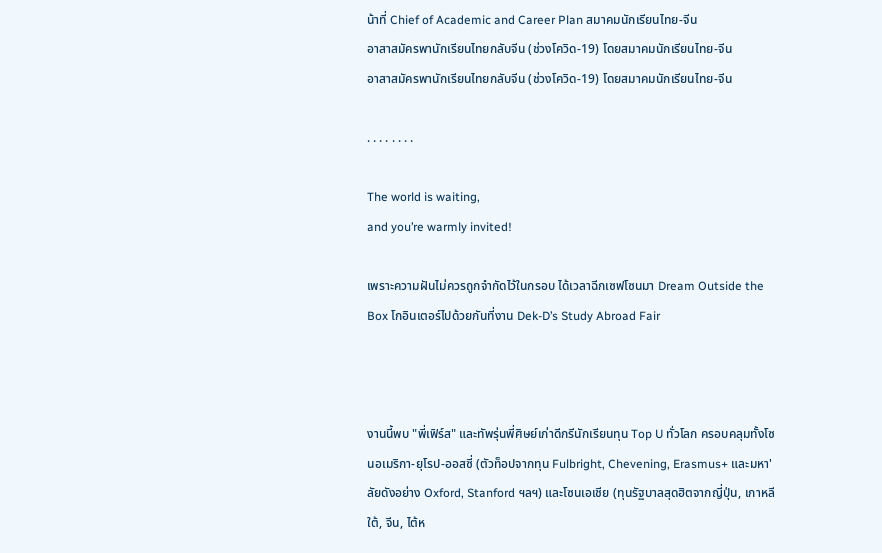น้าที่ Chief of Academic and Career Plan สมาคมนักเรียนไทย-จีน
อาสาสมัครพานักเรียนไทยกลับจีน (ช่วงโควิด-19) โดยสมาคมนักเรียนไทย-จีน
อาสาสมัครพานักเรียนไทยกลับจีน (ช่วงโควิด-19) โดยสมาคมนักเรียนไทย-จีน

. . . . . . . .

The world is waiting,
and you’re warmly invited!

เพราะความฝันไม่ควรถูกจำกัดไว้ในกรอบ ได้เวลาฉีกเซฟโซนมา Dream Outside the Box โกอินเตอร์ไปด้วยกันที่งาน Dek-D’s Study Abroad Fair



งานนี้พบ "พี่เฟิร์ส" และทัพรุ่นพี่ศิษย์เก่าดีกรีนักเรียนทุน Top U ทั่วโลก ครอบคลุมทั้งโซนอเมริกา-ยุโรป-ออสซี่ (ตัวท็อปจากทุน Fulbright, Chevening, Erasmus+ และมหา'ลัยดังอย่าง Oxford, Stanford ฯลฯ) และโซนเอเชีย (ทุนรัฐบาลสุดฮิตจากญี่ปุ่น, เกาหลีใต้, จีน, ไต้ห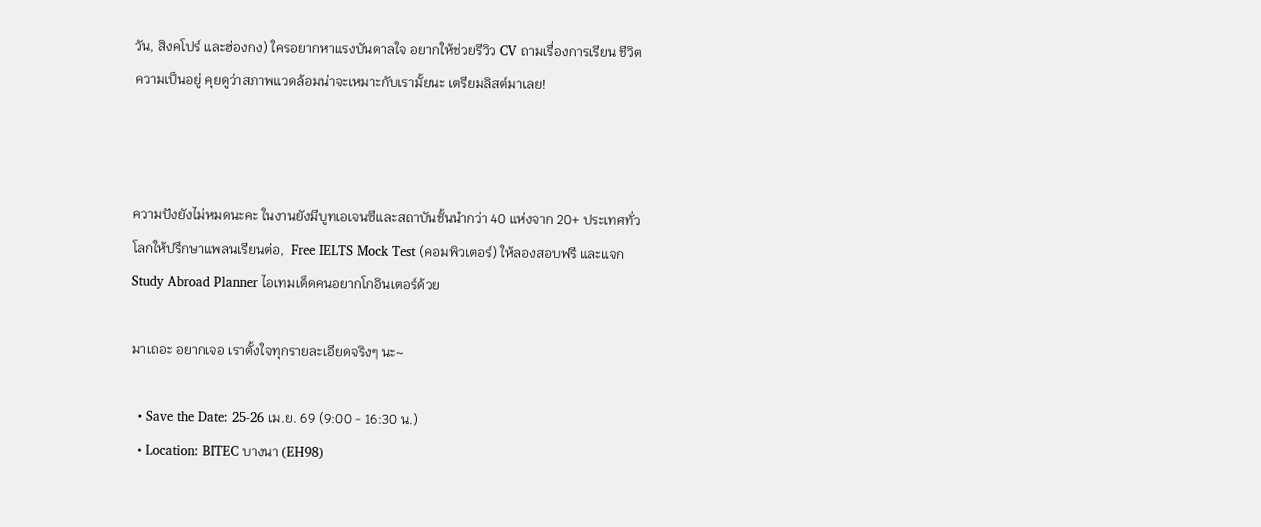วัน, สิงคโปร์ และฮ่องกง) ใครอยากหาแรงบันดาลใจ อยากให้ช่วยรีวิว CV ถามเรื่องการเรียน ชีวิตความเป็นอยู่ คุยดูว่าสภาพแวดล้อมน่าจะเหมาะกับเรามั้ยนะ เตรียมลิสต์มาเลย!



ความปังยังไม่หมดนะคะ ในงานยังมีบูทเอเจนซีและสถาบันชั้นนำกว่า 40 แห่งจาก 20+ ประเทศทั่วโลกให้ปรึกษาแพลนเรียนต่อ,  Free IELTS Mock Test (คอมพิวเตอร์) ให้ลองสอบฟรี และแจก Study Abroad Planner ไอเทมเด็ดคนอยากโกอินเตอร์ด้วย

มาเถอะ อยากเจอ เราตั้งใจทุกรายละเอียดจริงๆ นะ~

  • Save the Date: 25-26 เม.ย. 69 (9:00 - 16:30 น.)
  • Location: BITEC บางนา (EH98)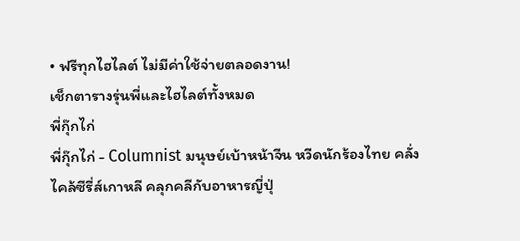• ฟรีทุกไฮไลต์ ไม่มีค่าใช้จ่ายตลอดงาน!
เช็กตารางรุ่นพี่และไฮไลต์ทั้งหมด
พี่กุ๊กไก่
พี่กุ๊กไก่ - Columnist มนุษย์เบ้าหน้าจีน หวีดนักร้องไทย คลั่งไคล้ซีรี่ส์เกาหลี คลุกคลีกับอาหารญี่ปุ่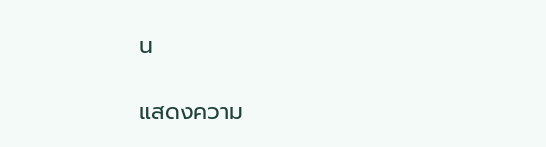น

แสดงความ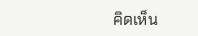คิดเห็น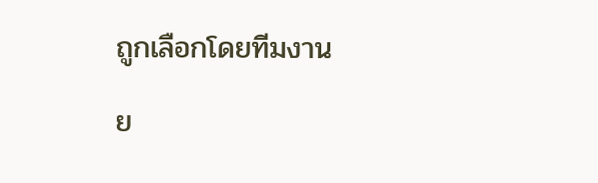ถูกเลือกโดยทีมงาน

ย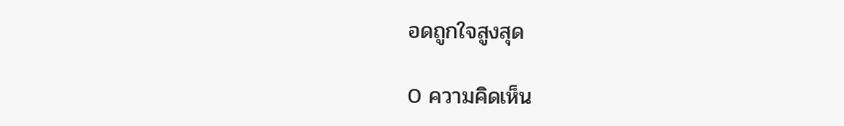อดถูกใจสูงสุด

0 ความคิดเห็น